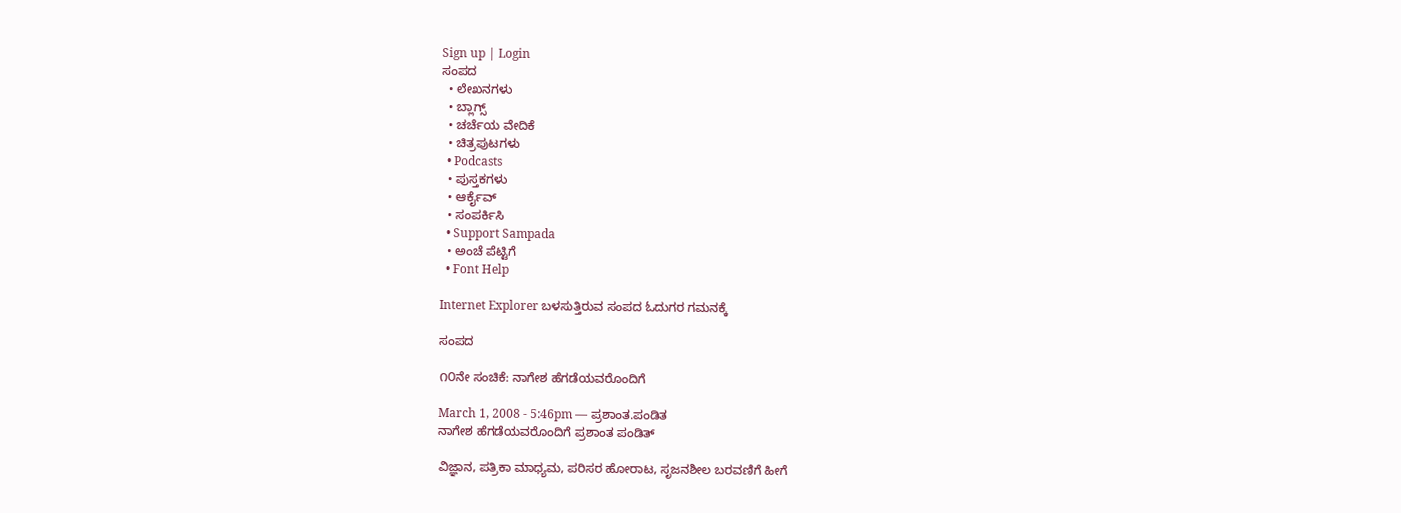Sign up | Login
ಸಂಪದ
  • ಲೇಖನಗಳು
  • ಬ್ಲಾಗ್ಸ್
  • ಚರ್ಚೆಯ ವೇದಿಕೆ
  • ಚಿತ್ರಪುಟಗಳು
  • Podcasts
  • ಪುಸ್ತಕಗಳು
  • ಆರ್ಕೈವ್
  • ಸಂಪರ್ಕಿಸಿ
  • Support Sampada
  • ಅಂಚೆ ಪೆಟ್ಟಿಗೆ
  • Font Help

Internet Explorer ಬಳಸುತ್ತಿರುವ ಸಂಪದ ಓದುಗರ ಗಮನಕ್ಕೆ

ಸಂಪದ

೧೦ನೇ ಸಂಚಿಕೆ: ನಾಗೇಶ ಹೆಗಡೆಯವರೊಂದಿಗೆ

March 1, 2008 - 5:46pm — ಪ್ರಶಾಂತ.ಪಂಡಿತ
ನಾಗೇಶ ಹೆಗಡೆಯವರೊಂದಿಗೆ ಪ್ರಶಾಂತ ಪಂಡಿತ್

ವಿಜ್ಞಾನ, ಪತ್ರಿಕಾ ಮಾಧ್ಯಮ, ಪರಿಸರ ಹೋರಾಟ, ಸೃಜನಶೀಲ ಬರವಣಿಗೆ ಹೀಗೆ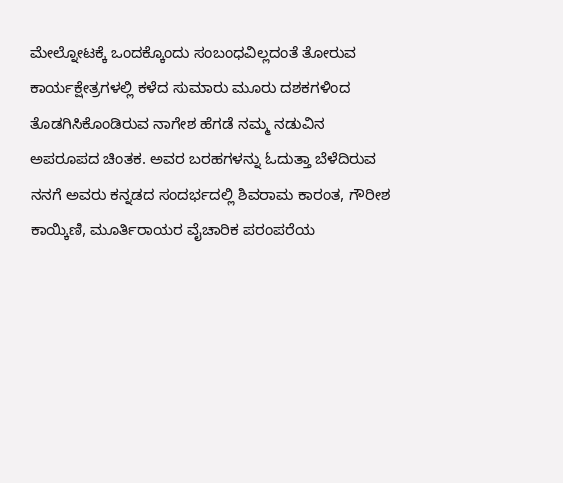ಮೇಲ್ನೋಟಕ್ಕೆ ಒಂದಕ್ಕೊಂದು ಸಂಬಂಧವಿಲ್ಲದಂತೆ ತೋರುವ ಕಾರ್ಯಕ್ಷೇತ್ರಗಳಲ್ಲಿ ಕಳೆದ ಸುಮಾರು ಮೂರು ದಶಕಗಳಿಂದ ತೊಡಗಿಸಿಕೊಂಡಿರುವ ನಾಗೇಶ ಹೆಗಡೆ ನಮ್ಮ ನಡುವಿನ ಅಪರೂಪದ ಚಿಂತಕ. ಅವರ ಬರಹಗಳನ್ನು ಓದುತ್ತಾ ಬೆಳೆದಿರುವ ನನಗೆ ಅವರು ಕನ್ನಡದ ಸಂದರ್ಭದಲ್ಲಿ ಶಿವರಾಮ ಕಾರಂತ, ಗೌರೀಶ ಕಾಯ್ಕಿಣಿ, ಮೂರ್ತಿರಾಯರ ವೈಚಾರಿಕ ಪರಂಪರೆಯ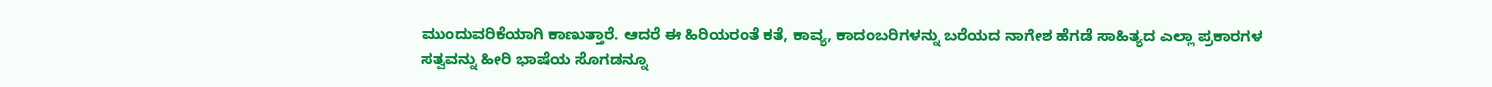ಮುಂದುವರಿಕೆಯಾಗಿ ಕಾಣುತ್ತಾರೆ. ಆದರೆ ಈ ಹಿರಿಯರಂತೆ ಕತೆ, ಕಾವ್ಯ, ಕಾದಂಬರಿಗಳನ್ನು ಬರೆಯದ ನಾಗೇಶ ಹೆಗಡೆ ಸಾಹಿತ್ಯದ ಎಲ್ಲಾ ಪ್ರಕಾರಗಳ ಸತ್ವವನ್ನು ಹೀರಿ ಭಾಷೆಯ ಸೊಗಡನ್ನೂ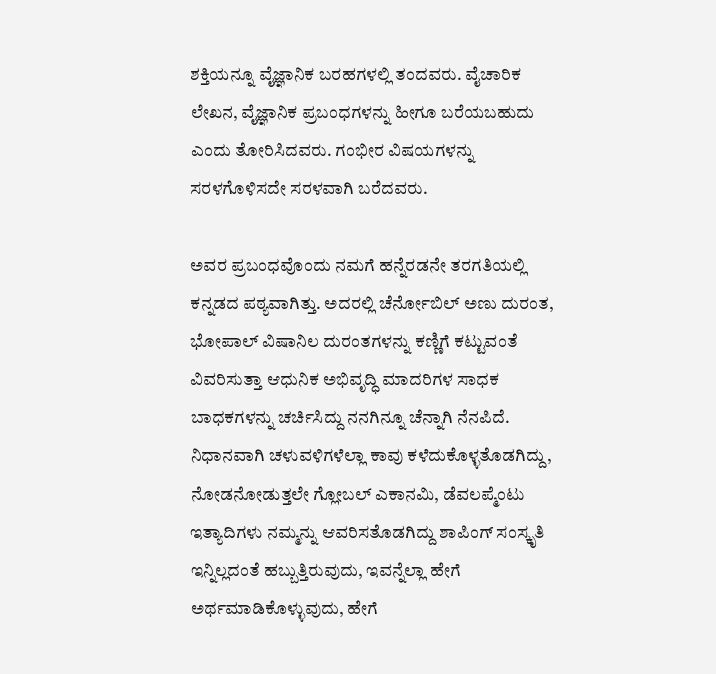ಶಕ್ತಿಯನ್ನೂ ವೈಜ್ಞಾನಿಕ ಬರಹಗಳಲ್ಲಿ ತಂದವರು. ವೈಚಾರಿಕ ಲೇಖನ, ವೈಜ್ಞಾನಿಕ ಪ್ರಬಂಧಗಳನ್ನು ಹೀಗೂ ಬರೆಯಬಹುದು ಎಂದು ತೋರಿಸಿದವರು. ಗಂಭೀರ ವಿಷಯಗಳನ್ನು ಸರಳಗೊಳಿಸದೇ ಸರಳವಾಗಿ ಬರೆದವರು.

ಅವರ ಪ್ರಬಂಧವೊಂದು ನಮಗೆ ಹನ್ನೆರಡನೇ ತರಗತಿಯಲ್ಲಿ ಕನ್ನಡದ ಪಠ್ಯವಾಗಿತ್ತು. ಅದರಲ್ಲಿ ಚೆರ್ನೋಬಿಲ್ ಅಣು ದುರಂತ, ಭೋಪಾಲ್ ವಿಷಾನಿಲ ದುರಂತಗಳನ್ನು ಕಣ್ಣಿಗೆ ಕಟ್ಟುವಂತೆ ವಿವರಿಸುತ್ತಾ ಆಧುನಿಕ ಅಭಿವೃದ್ಧಿ ಮಾದರಿಗಳ ಸಾಧಕ ಬಾಧಕಗಳನ್ನು ಚರ್ಚಿಸಿದ್ದು ನನಗಿನ್ನೂ ಚೆನ್ನಾಗಿ ನೆನಪಿದೆ. ನಿಧಾನವಾಗಿ ಚಳುವಳಿಗಳೆಲ್ಲಾ ಕಾವು ಕಳೆದುಕೊಳ್ಳತೊಡಗಿದ್ದು, ನೋಡನೋಡುತ್ತಲೇ ಗ್ಲೋಬಲ್ ಎಕಾನಮಿ, ಡೆವಲಪ್ಮೆಂಟು ಇತ್ಯಾದಿಗಳು ನಮ್ಮನ್ನು ಆವರಿಸತೊಡಗಿದ್ದು ಶಾಪಿಂಗ್ ಸಂಸ್ಕೃತಿ ಇನ್ನಿಲ್ಲದಂತೆ ಹಬ್ಬುತ್ತಿರುವುದು, ಇವನ್ನೆಲ್ಲಾ ಹೇಗೆ ಅರ್ಥಮಾಡಿಕೊಳ್ಳುವುದು, ಹೇಗೆ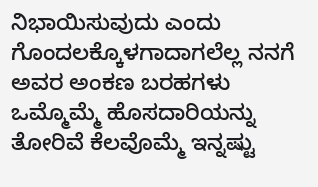ನಿಭಾಯಿಸುವುದು ಎಂದು ಗೊಂದಲಕ್ಕೊಳಗಾದಾಗಲೆಲ್ಲ ನನಗೆ ಅವರ ಅಂಕಣ ಬರಹಗಳು ಒಮ್ಮೊಮ್ಮೆ ಹೊಸದಾರಿಯನ್ನು ತೋರಿವೆ ಕೆಲವೊಮ್ಮೆ ಇನ್ನಷ್ಟು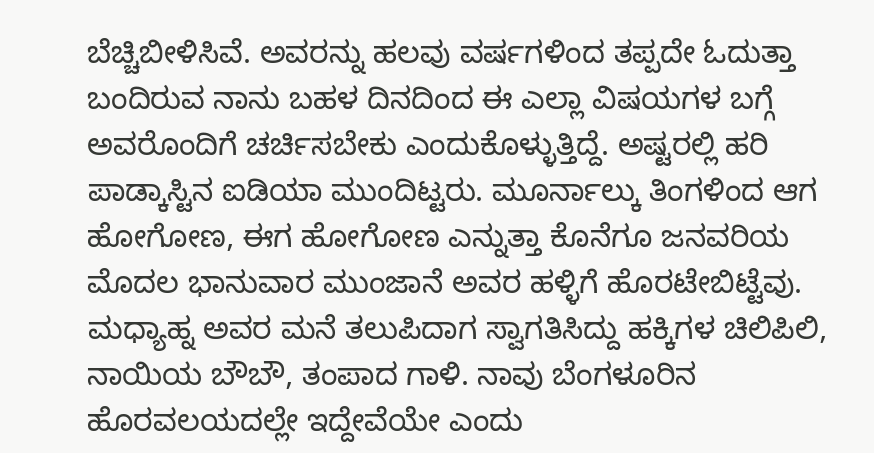ಬೆಚ್ಚಿಬೀಳಿಸಿವೆ. ಅವರನ್ನು ಹಲವು ವರ್ಷಗಳಿಂದ ತಪ್ಪದೇ ಓದುತ್ತಾ ಬಂದಿರುವ ನಾನು ಬಹಳ ದಿನದಿಂದ ಈ ಎಲ್ಲಾ ವಿಷಯಗಳ ಬಗ್ಗೆ ಅವರೊಂದಿಗೆ ಚರ್ಚಿಸಬೇಕು ಎಂದುಕೊಳ್ಳುತ್ತಿದ್ದೆ. ಅಷ್ಟರಲ್ಲಿ ಹರಿ ಪಾಡ್ಕಾಸ್ಟಿನ ಐಡಿಯಾ ಮುಂದಿಟ್ಟರು. ಮೂರ್ನಾಲ್ಕು ತಿಂಗಳಿಂದ ಆಗ ಹೋಗೋಣ, ಈಗ ಹೋಗೋಣ ಎನ್ನುತ್ತಾ ಕೊನೆಗೂ ಜನವರಿಯ ಮೊದಲ ಭಾನುವಾರ ಮುಂಜಾನೆ ಅವರ ಹಳ್ಳಿಗೆ ಹೊರಟೇಬಿಟ್ಟೆವು. ಮಧ್ಯಾಹ್ನ ಅವರ ಮನೆ ತಲುಪಿದಾಗ ಸ್ವಾಗತಿಸಿದ್ದು ಹಕ್ಕಿಗಳ ಚಿಲಿಪಿಲಿ, ನಾಯಿಯ ಬೌಬೌ, ತಂಪಾದ ಗಾಳಿ. ನಾವು ಬೆಂಗಳೂರಿನ ಹೊರವಲಯದಲ್ಲೇ ಇದ್ದೇವೆಯೇ ಎಂದು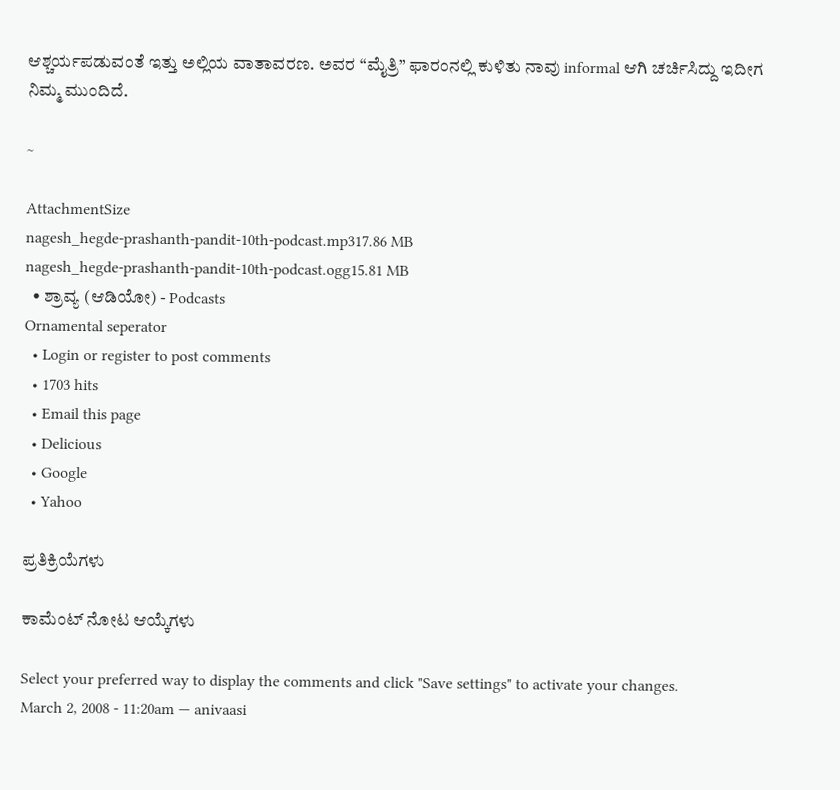ಆಶ್ಚರ್ಯಪಡುವಂತೆ ಇತ್ತು ಅಲ್ಲಿಯ ವಾತಾವರಣ. ಅವರ “ಮೈತ್ರಿ” ಫಾರಂನಲ್ಲಿ ಕುಳಿತು ನಾವು informal ಆಗಿ ಚರ್ಚಿಸಿದ್ದು ಇದೀಗ ನಿಮ್ಮ ಮುಂದಿದೆ.

~

AttachmentSize
nagesh_hegde-prashanth-pandit-10th-podcast.mp317.86 MB
nagesh_hegde-prashanth-pandit-10th-podcast.ogg15.81 MB
  • ಶ್ರಾವ್ಯ (ಆಡಿಯೋ) - Podcasts
Ornamental seperator
  • Login or register to post comments
  • 1703 hits
  • Email this page
  • Delicious
  • Google
  • Yahoo

ಪ್ರತಿಕ್ರಿಯೆಗಳು

ಕಾಮೆಂಟ್ ನೋಟ ಆಯ್ಕೆಗಳು

Select your preferred way to display the comments and click "Save settings" to activate your changes.
March 2, 2008 - 11:20am — anivaasi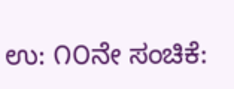ಉ: ೧೦ನೇ ಸಂಚಿಕೆ: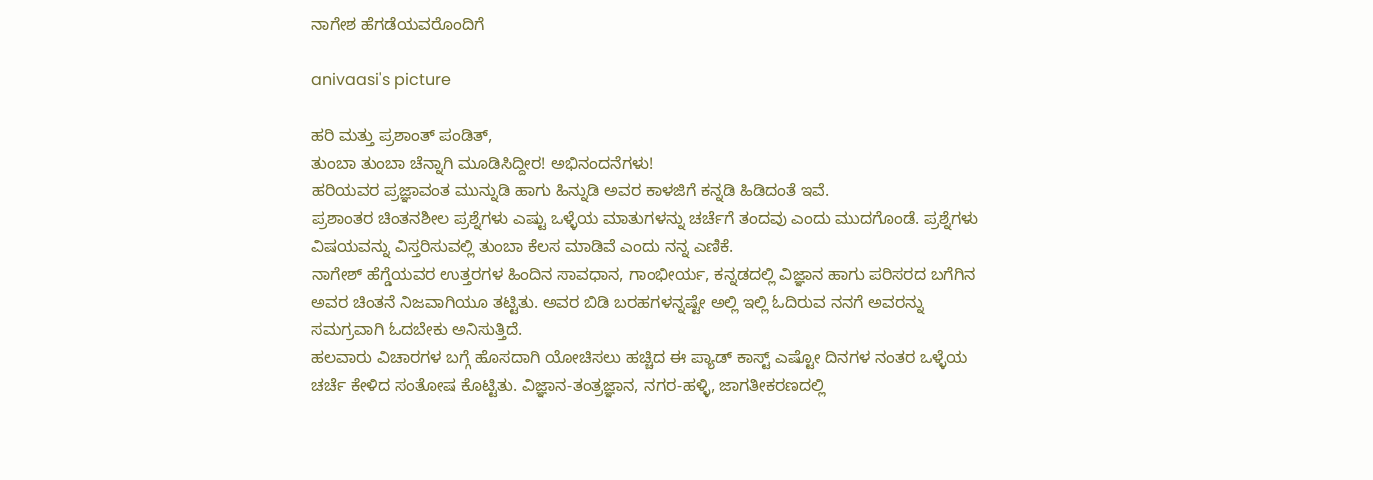ನಾಗೇಶ ಹೆಗಡೆಯವರೊಂದಿಗೆ

anivaasi's picture

ಹರಿ ಮತ್ತು ಪ್ರಶಾಂತ್ ಪಂಡಿತ್,
ತುಂಬಾ ತುಂಬಾ ಚೆನ್ನಾಗಿ ಮೂಡಿಸಿದ್ದೀರ! ಅಭಿನಂದನೆಗಳು!
ಹರಿಯವರ ಪ್ರಜ್ಞಾವಂತ ಮುನ್ನುಡಿ ಹಾಗು ಹಿನ್ನುಡಿ ಅವರ ಕಾಳಜಿಗೆ ಕನ್ನಡಿ ಹಿಡಿದಂತೆ ಇವೆ.
ಪ್ರಶಾಂತರ ಚಿಂತನಶೀಲ ಪ್ರಶ್ನೆಗಳು ಎಷ್ಟು ಒಳ್ಳೆಯ ಮಾತುಗಳನ್ನು ಚರ್ಚೆಗೆ ತಂದವು ಎಂದು ಮುದಗೊಂಡೆ. ಪ್ರಶ್ನೆಗಳು ವಿಷಯವನ್ನು ವಿಸ್ತರಿಸುವಲ್ಲಿ ತುಂಬಾ ಕೆಲಸ ಮಾಡಿವೆ ಎಂದು ನನ್ನ ಎಣಿಕೆ.
ನಾಗೇಶ್ ಹೆಗ್ಡೆಯವರ ಉತ್ತರಗಳ ಹಿಂದಿನ ಸಾವಧಾನ, ಗಾಂಭೀರ್ಯ, ಕನ್ನಡದಲ್ಲಿ ವಿಜ್ಞಾನ ಹಾಗು ಪರಿಸರದ ಬಗೆಗಿನ ಅವರ ಚಿಂತನೆ ನಿಜವಾಗಿಯೂ ತಟ್ಟಿತು. ಅವರ ಬಿಡಿ ಬರಹಗಳನ್ನಷ್ಟೇ ಅಲ್ಲಿ ಇಲ್ಲಿ ಓದಿರುವ ನನಗೆ ಅವರನ್ನು ಸಮಗ್ರವಾಗಿ ಓದಬೇಕು ಅನಿಸುತ್ತಿದೆ.
ಹಲವಾರು ವಿಚಾರಗಳ ಬಗ್ಗೆ ಹೊಸದಾಗಿ ಯೋಚಿಸಲು ಹಚ್ಚಿದ ಈ ಪ್ಯಾಡ್ ಕಾಸ್ಟ್ ಎಷ್ಟೋ ದಿನಗಳ ನಂತರ ಒಳ್ಳೆಯ ಚರ್ಚೆ ಕೇಳಿದ ಸಂತೋಷ ಕೊಟ್ಟಿತು. ವಿಜ್ಞಾನ-ತಂತ್ರಜ್ಞಾನ, ನಗರ-ಹಳ್ಳಿ, ಜಾಗತೀಕರಣದಲ್ಲಿ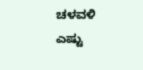ಚಳವಳಿ ಎಷ್ಟು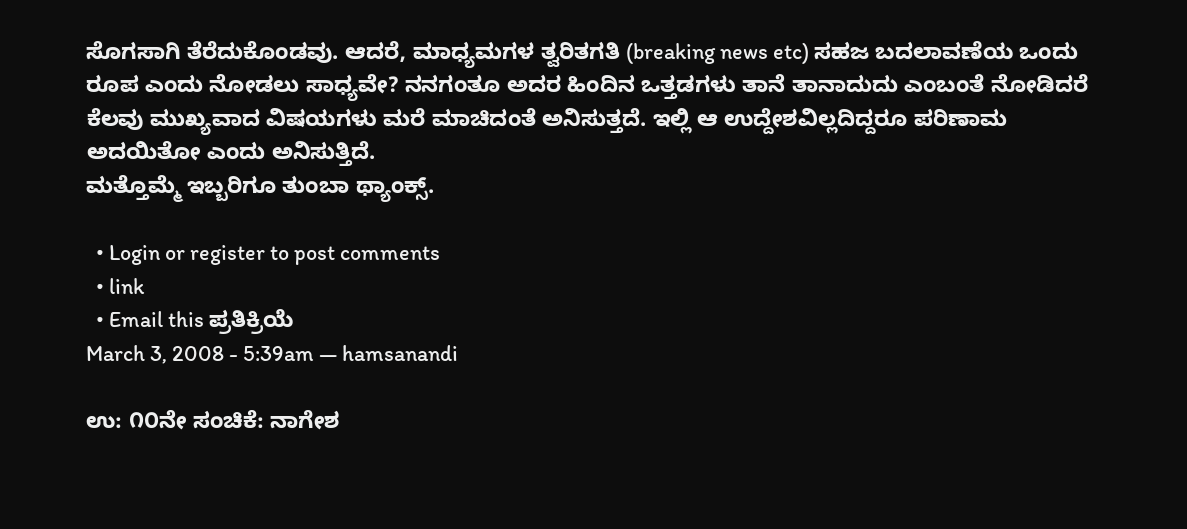ಸೊಗಸಾಗಿ ತೆರೆದುಕೊಂಡವು. ಆದರೆ, ಮಾಧ್ಯಮಗಳ ತ್ವರಿತಗತಿ (breaking news etc) ಸಹಜ ಬದಲಾವಣೆಯ ಒಂದು ರೂಪ ಎಂದು ನೋಡಲು ಸಾಧ್ಯವೇ? ನನಗಂತೂ ಅದರ ಹಿಂದಿನ ಒತ್ತಡಗಳು ತಾನೆ ತಾನಾದುದು ಎಂಬಂತೆ ನೋಡಿದರೆ ಕೆಲವು ಮುಖ್ಯವಾದ ವಿಷಯಗಳು ಮರೆ ಮಾಚಿದಂತೆ ಅನಿಸುತ್ತದೆ. ಇಲ್ಲಿ ಆ ಉದ್ದೇಶವಿಲ್ಲದಿದ್ದರೂ ಪರಿಣಾಮ ಅದಯಿತೋ ಎಂದು ಅನಿಸುತ್ತಿದೆ.
ಮತ್ತೊಮ್ಮೆ ಇಬ್ಬರಿಗೂ ತುಂಬಾ ಥ್ಯಾಂಕ್ಸ್.

  • Login or register to post comments
  • link
  • Email this ಪ್ರತಿಕ್ರಿಯೆ
March 3, 2008 - 5:39am — hamsanandi

ಉ: ೧೦ನೇ ಸಂಚಿಕೆ: ನಾಗೇಶ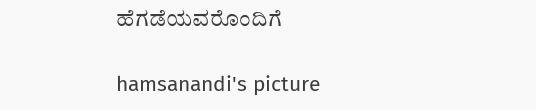ಹೆಗಡೆಯವರೊಂದಿಗೆ

hamsanandi's picture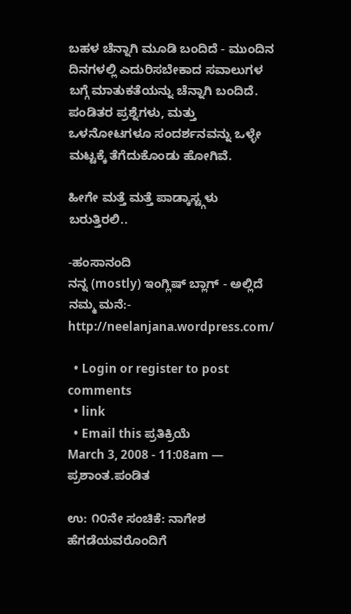ಬಹಳ ಚೆನ್ನಾಗಿ ಮೂಡಿ ಬಂದಿದೆ - ಮುಂದಿನ ದಿನಗಳಲ್ಲಿ ಎದುರಿಸಬೇಕಾದ ಸವಾಲುಗಳ ಬಗ್ಗೆ ಮಾತುಕತೆಯನ್ನು ಚೆನ್ನಾಗಿ ಬಂದಿದೆ. ಪಂಡಿತರ ಪ್ರಶ್ನೆಗಳು, ಮತ್ತು ಒಳನೋಟಗಳೂ ಸಂದರ್ಶನವನ್ನು ಒಳ್ಳೇ ಮಟ್ಟಕ್ಕೆ ತೆಗೆದುಕೊಂಡು ಹೋಗಿವೆ.

ಹೀಗೇ ಮತ್ತೆ ಮತ್ತೆ ಪಾಡ್ಕಾಸ್ಟ್ಗಳು ಬರುತ್ತಿರಲಿ..

-ಹಂಸಾನಂದಿ
ನನ್ನ (mostly) ಇಂಗ್ಲಿಷ್ ಬ್ಲಾಗ್ - ಅಲ್ಲಿದೆ ನಮ್ಮ ಮನೆ:- http://neelanjana.wordpress.com/

  • Login or register to post comments
  • link
  • Email this ಪ್ರತಿಕ್ರಿಯೆ
March 3, 2008 - 11:08am — ಪ್ರಶಾಂತ.ಪಂಡಿತ

ಉ: ೧೦ನೇ ಸಂಚಿಕೆ: ನಾಗೇಶ ಹೆಗಡೆಯವರೊಂದಿಗೆ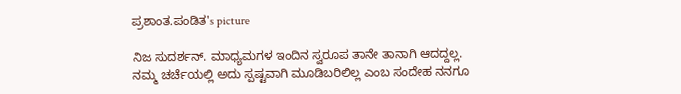ಪ್ರಶಾಂತ.ಪಂಡಿತ's picture

ನಿಜ ಸುದರ್ಶನ್. ಮಾಧ್ಯಮಗಳ ಇಂದಿನ ಸ್ವರೂಪ ತಾನೇ ತಾನಾಗಿ ಆದದ್ದಲ್ಲ. ನಮ್ಮ ಚರ್ಚೆಯಲ್ಲಿ ಅದು ಸ್ಪಷ್ಟವಾಗಿ ಮೂಡಿಬರಿಲಿಲ್ಲ ಎಂಬ ಸಂದೇಹ ನನಗೂ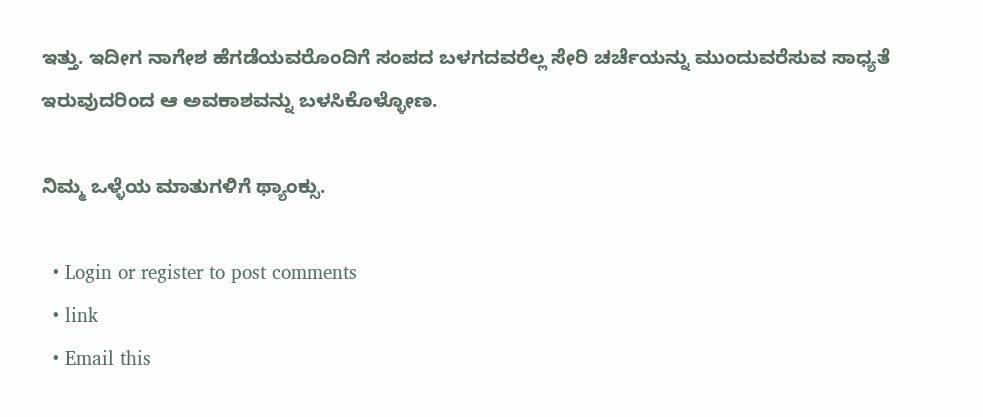ಇತ್ತು. ಇದೀಗ ನಾಗೇಶ ಹೆಗಡೆಯವರೊಂದಿಗೆ ಸಂಪದ ಬಳಗದವರೆಲ್ಲ ಸೇರಿ ಚರ್ಚೆಯನ್ನು ಮುಂದುವರೆಸುವ ಸಾಧ್ಯತೆ ಇರುವುದರಿಂದ ಆ ಅವಕಾಶವನ್ನು ಬಳಸಿಕೊಳ್ಳೋಣ.

ನಿಮ್ಮ ಒಳ್ಳೆಯ ಮಾತುಗಳಿಗೆ ಥ್ಯಾಂಕ್ಸು.

  • Login or register to post comments
  • link
  • Email this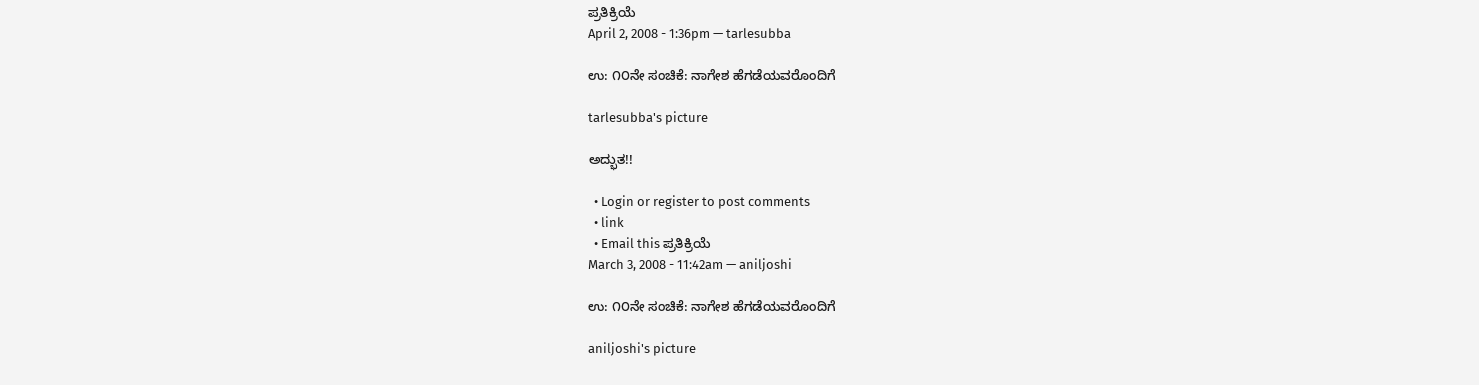ಪ್ರತಿಕ್ರಿಯೆ
April 2, 2008 - 1:36pm — tarlesubba

ಉ: ೧೦ನೇ ಸಂಚಿಕೆ: ನಾಗೇಶ ಹೆಗಡೆಯವರೊಂದಿಗೆ

tarlesubba's picture

ಅದ್ಭುತ!!

  • Login or register to post comments
  • link
  • Email this ಪ್ರತಿಕ್ರಿಯೆ
March 3, 2008 - 11:42am — aniljoshi

ಉ: ೧೦ನೇ ಸಂಚಿಕೆ: ನಾಗೇಶ ಹೆಗಡೆಯವರೊಂದಿಗೆ

aniljoshi's picture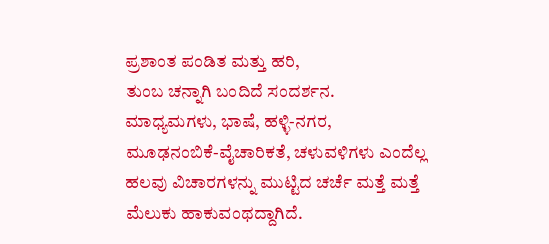ಪ್ರಶಾಂತ ಪಂಡಿತ ಮತ್ತು ಹರಿ,
ತುಂಬ ಚನ್ನಾಗಿ ಬಂದಿದೆ ಸಂದರ್ಶನ. ಮಾಧ್ಯಮಗಳು, ಭಾಷೆ, ಹಳ್ಳಿ-ನಗರ, ಮೂಢನಂಬಿಕೆ-ವೈಚಾರಿಕತೆ, ಚಳುವಳಿಗಳು ಎಂದೆಲ್ಲ ಹಲವು ವಿಚಾರಗಳನ್ನು ಮುಟ್ಟಿದ ಚರ್ಚೆ ಮತ್ತೆ ಮತ್ತೆ ಮೆಲುಕು ಹಾಕುವಂಥದ್ದಾಗಿದೆ.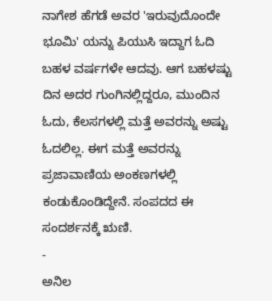ನಾಗೇಶ ಹೆಗಡೆ ಅವರ 'ಇರುವುದೊಂದೇ ಭೂಮಿ' ಯನ್ನು ಪಿಯುಸಿ ಇದ್ದಾಗ ಓದಿ ಬಹಳ ವರ್ಷಗಳೇ ಆದವು. ಆಗ ಬಹಳಷ್ಟು ದಿನ ಅದರ ಗುಂಗಿನಲ್ಲಿದ್ದರೂ, ಮುಂದಿನ ಓದು, ಕೆಲಸಗಳಲ್ಲಿ ಮತ್ತೆ ಅವರನ್ನು ಅಷ್ಟು ಓದಲಿಲ್ಲ. ಈಗ ಮತ್ತೆ ಅವರನ್ನು ಪ್ರಜಾವಾಣಿಯ ಅಂಕಣಗಳಲ್ಲಿ ಕಂಡುಕೊಂಡಿದ್ದೇನೆ. ಸಂಪದದ ಈ ಸಂದರ್ಶನಕ್ಕೆ ಋಣಿ.
-
ಅನಿಲ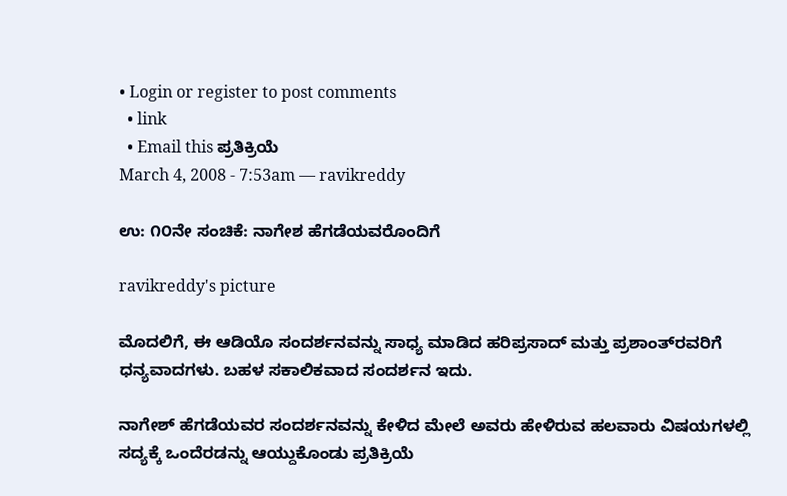• Login or register to post comments
  • link
  • Email this ಪ್ರತಿಕ್ರಿಯೆ
March 4, 2008 - 7:53am — ravikreddy

ಉ: ೧೦ನೇ ಸಂಚಿಕೆ: ನಾಗೇಶ ಹೆಗಡೆಯವರೊಂದಿಗೆ

ravikreddy's picture

ಮೊದಲಿಗೆ, ಈ ಆಡಿಯೊ ಸಂದರ್ಶನವನ್ನು ಸಾಧ್ಯ ಮಾಡಿದ ಹರಿಪ್ರಸಾದ್ ಮತ್ತು ಪ್ರಶಾಂತ್‌ರವರಿಗೆ ಧನ್ಯವಾದಗಳು. ಬಹಳ ಸಕಾಲಿಕವಾದ ಸಂದರ್ಶನ ಇದು.

ನಾಗೇಶ್ ಹೆಗಡೆಯವರ ಸಂದರ್ಶನವನ್ನು ಕೇಳಿದ ಮೇಲೆ ಅವರು ಹೇಳಿರುವ ಹಲವಾರು ವಿಷಯಗಳಲ್ಲಿ ಸದ್ಯಕ್ಕೆ ಒಂದೆರಡನ್ನು ಆಯ್ದುಕೊಂಡು ಪ್ರತಿಕ್ರಿಯೆ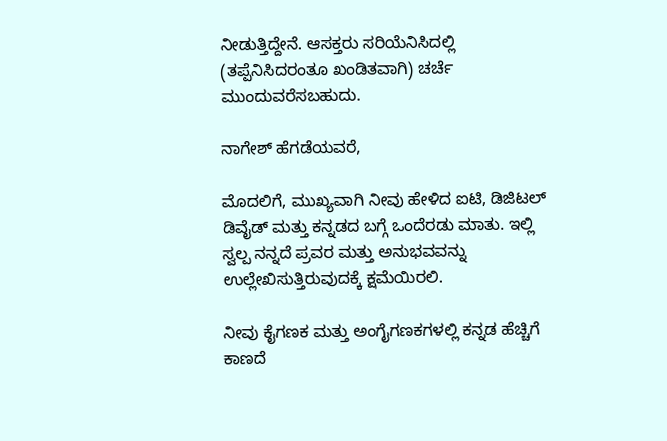ನೀಡುತ್ತಿದ್ದೇನೆ. ಆಸಕ್ತರು ಸರಿಯೆನಿಸಿದಲ್ಲಿ (ತಪ್ಪೆನಿಸಿದರಂತೂ ಖಂಡಿತವಾಗಿ) ಚರ್ಚೆ ಮುಂದುವರೆಸಬಹುದು.

ನಾಗೇಶ್ ಹೆಗಡೆಯವರೆ,

ಮೊದಲಿಗೆ, ಮುಖ್ಯವಾಗಿ ನೀವು ಹೇಳಿದ ಐಟಿ, ಡಿಜಿಟಲ್ ಡಿವೈಡ್ ಮತ್ತು ಕನ್ನಡದ ಬಗ್ಗೆ ಒಂದೆರಡು ಮಾತು. ಇಲ್ಲಿ ಸ್ವಲ್ಪ ನನ್ನದೆ ಪ್ರವರ ಮತ್ತು ಅನುಭವವನ್ನು ಉಲ್ಲೇಖಿಸುತ್ತಿರುವುದಕ್ಕೆ ಕ್ಷಮೆಯಿರಲಿ.

ನೀವು ಕೈಗಣಕ ಮತ್ತು ಅಂಗೈಗಣಕಗಳಲ್ಲಿ ಕನ್ನಡ ಹೆಚ್ಚಿಗೆ ಕಾಣದೆ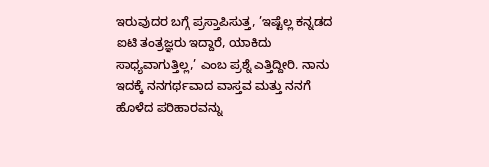ಇರುವುದರ ಬಗ್ಗೆ ಪ್ರಸ್ತಾಪಿಸುತ್ತ, ’ಇಷ್ಟೆಲ್ಲ ಕನ್ನಡದ ಐಟಿ ತಂತ್ರಜ್ಞರು ಇದ್ದಾರೆ, ಯಾಕಿದು ಸಾಧ್ಯವಾಗುತ್ತಿಲ್ಲ,’ ಎಂಬ ಪ್ರಶ್ನೆ ಎತ್ತಿದ್ದೀರಿ. ನಾನು ಇದಕ್ಕೆ ನನಗರ್ಥವಾದ ವಾಸ್ತವ ಮತ್ತು ನನಗೆ ಹೊಳೆದ ಪರಿಹಾರವನ್ನು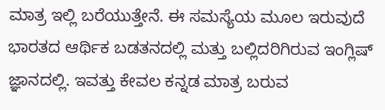ಮಾತ್ರ ಇಲ್ಲಿ ಬರೆಯುತ್ತೇನೆ. ಈ ಸಮಸ್ಯೆಯ ಮೂಲ ಇರುವುದೆ ಭಾರತದ ಆರ್ಥಿಕ ಬಡತನದಲ್ಲಿ ಮತ್ತು ಬಲ್ಲಿದರಿಗಿರುವ ಇಂಗ್ಲಿಷ್ ಜ್ಞಾನದಲ್ಲಿ. ಇವತ್ತು ಕೇವಲ ಕನ್ನಡ ಮಾತ್ರ ಬರುವ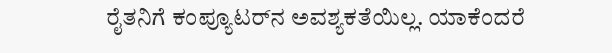ರೈತನಿಗೆ ಕಂಪ್ಯೂಟರ್‌ನ ಅವಶ್ಯಕತೆಯಿಲ್ಲ. ಯಾಕೆಂದರೆ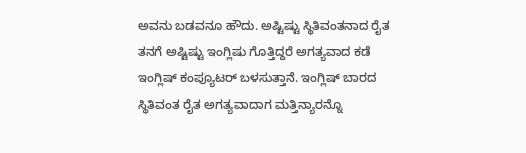ಅವನು ಬಡವನೂ ಹೌದು. ಅಷ್ಟಿಷ್ಟು ಸ್ಥಿತಿವಂತನಾದ ರೈತ ತನಗೆ ಅಷ್ಟಿಷ್ಟು ಇಂಗ್ಲಿಷು ಗೊತ್ತಿದ್ದರೆ ಅಗತ್ಯವಾದ ಕಡೆ ಇಂಗ್ಲಿಷ್ ಕಂಪ್ಯೂಟರ್ ಬಳಸುತ್ತಾನೆ. ಇಂಗ್ಲಿಷ್ ಬಾರದ ಸ್ಥಿತಿವಂತ ರೈತ ಅಗತ್ಯವಾದಾಗ ಮತ್ತಿನ್ಯಾರನ್ನೊ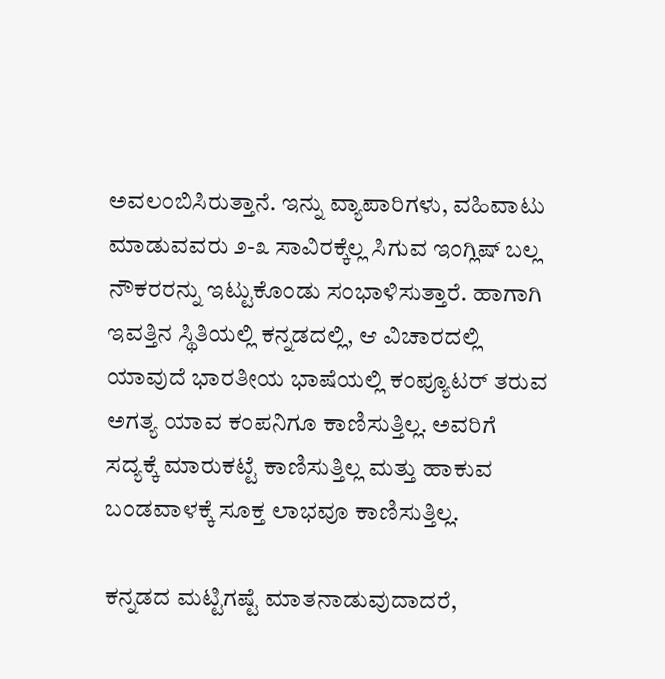ಅವಲಂಬಿಸಿರುತ್ತಾನೆ. ಇನ್ನು ವ್ಯಾಪಾರಿಗಳು, ವಹಿವಾಟು ಮಾಡುವವರು ೨-೩ ಸಾವಿರಕ್ಕೆಲ್ಲ ಸಿಗುವ ಇಂಗ್ಲಿಷ್ ಬಲ್ಲ ನೌಕರರನ್ನು ಇಟ್ಟುಕೊಂಡು ಸಂಭಾಳಿಸುತ್ತಾರೆ. ಹಾಗಾಗಿ ಇವತ್ತಿನ ಸ್ಥಿತಿಯಲ್ಲಿ ಕನ್ನಡದಲ್ಲಿ, ಆ ವಿಚಾರದಲ್ಲಿ ಯಾವುದೆ ಭಾರತೀಯ ಭಾಷೆಯಲ್ಲಿ ಕಂಪ್ಯೂಟರ್ ತರುವ ಅಗತ್ಯ ಯಾವ ಕಂಪನಿಗೂ ಕಾಣಿಸುತ್ತಿಲ್ಲ. ಅವರಿಗೆ ಸದ್ಯಕ್ಕೆ ಮಾರುಕಟ್ಟೆ ಕಾಣಿಸುತ್ತಿಲ್ಲ ಮತ್ತು ಹಾಕುವ ಬಂಡವಾಳಕ್ಕೆ ಸೂಕ್ತ ಲಾಭವೂ ಕಾಣಿಸುತ್ತಿಲ್ಲ.

ಕನ್ನಡದ ಮಟ್ಟಿಗಷ್ಟೆ ಮಾತನಾಡುವುದಾದರೆ,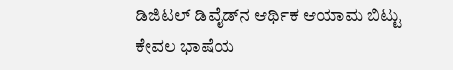ಡಿಜಿಟಲ್ ಡಿವೈಡ್‌ನ ಆರ್ಥಿಕ ಆಯಾಮ ಬಿಟ್ಟು ಕೇವಲ ಭಾಷೆಯ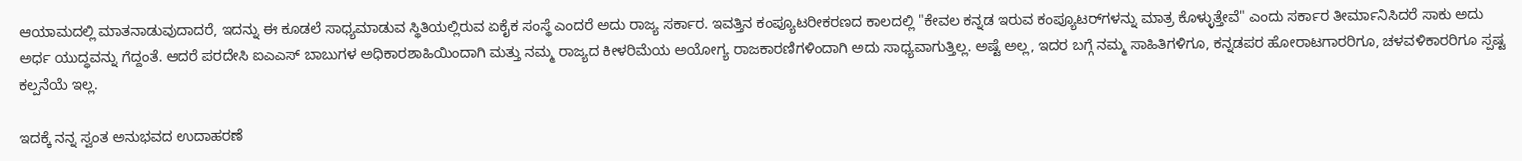ಆಯಾಮದಲ್ಲಿ ಮಾತನಾಡುವುದಾದರೆ, ಇದನ್ನು ಈ ಕೂಡಲೆ ಸಾಧ್ಯಮಾಡುವ ಸ್ಥಿತಿಯಲ್ಲಿರುವ ಏಕೈಕ ಸಂಸ್ಥೆ ಎಂದರೆ ಅದು ರಾಜ್ಯ ಸರ್ಕಾರ. ಇವತ್ತಿನ ಕಂಪ್ಯೂಟರೀಕರಣದ ಕಾಲದಲ್ಲಿ "ಕೇವಲ ಕನ್ನಡ ಇರುವ ಕಂಪ್ಯೂಟರ್‌ಗಳನ್ನು ಮಾತ್ರ ಕೊಳ್ಳುತ್ತೇವೆ" ಎಂದು ಸರ್ಕಾರ ತೀರ್ಮಾನಿಸಿದರೆ ಸಾಕು ಅದು ಅರ್ಧ ಯುದ್ಧವನ್ನು ಗೆದ್ದಂತೆ. ಆದರೆ ಪರದೇಸಿ ಐಎ‍ಎಸ್ ಬಾಬುಗಳ ಅಧಿಕಾರಶಾಹಿಯಿಂದಾಗಿ ಮತ್ತು ನಮ್ಮ ರಾಜ್ಯದ ಕೀಳರಿಮೆಯ ಅಯೋಗ್ಯ ರಾಜಕಾರಣಿಗಳಿಂದಾಗಿ ಅದು ಸಾಧ್ಯವಾಗುತ್ತಿಲ್ಲ. ಅಷ್ಟೆ ಅಲ್ಲ, ಇದರ ಬಗ್ಗೆ ನಮ್ಮ ಸಾಹಿತಿಗಳಿಗೂ, ಕನ್ನಡಪರ ಹೋರಾಟಗಾರರಿಗೂ, ಚಳವಳಿಕಾರರಿಗೂ ಸ್ಪಷ್ಟ ಕಲ್ಪನೆಯೆ ಇಲ್ಲ.

ಇದಕ್ಕೆ ನನ್ನ ಸ್ವಂತ ಅನುಭವದ ಉದಾಹರಣೆ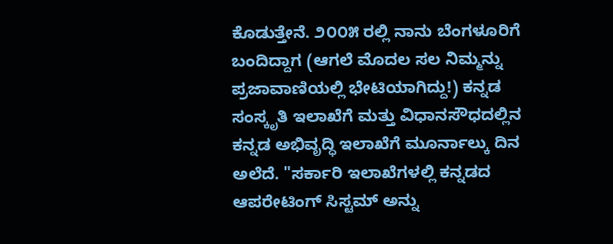ಕೊಡುತ್ತೇನೆ. ೨೦೦೫ ರಲ್ಲಿ ನಾನು ಬೆಂಗಳೂರಿಗೆ ಬಂದಿದ್ದಾಗ (ಆಗಲೆ ಮೊದಲ ಸಲ ನಿಮ್ಮನ್ನು ಪ್ರಜಾವಾಣಿಯಲ್ಲಿ ಭೇಟಿಯಾಗಿದ್ದು!) ಕನ್ನಡ ಸಂಸ್ಕೃತಿ ಇಲಾಖೆಗೆ ಮತ್ತು ವಿಧಾನಸೌಧದಲ್ಲಿನ ಕನ್ನಡ ಅಭಿವೃದ್ಧಿ ಇಲಾಖೆಗೆ ಮೂರ್ನಾಲ್ಕು ದಿನ ಅಲೆದೆ. "ಸರ್ಕಾರಿ ಇಲಾಖೆಗಳಲ್ಲಿ ಕನ್ನಡದ ಆಪರೇಟಿಂಗ್ ಸಿಸ್ಟಮ್ ಅನ್ನು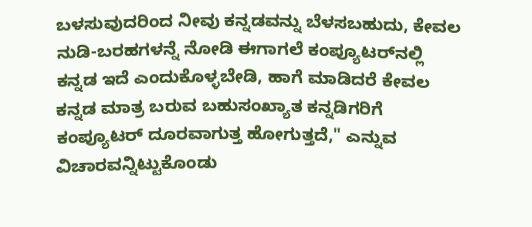ಬಳಸುವುದರಿಂದ ನೀವು ಕನ್ನಡವನ್ನು ಬೆಳಸಬಹುದು, ಕೇವಲ ನುಡಿ-ಬರಹಗಳನ್ನೆ ನೋಡಿ ಈಗಾಗಲೆ ಕಂಪ್ಯೂಟರ್‌ನಲ್ಲಿ ಕನ್ನಡ ಇದೆ ಎಂದುಕೊಳ್ಳಬೇಡಿ, ಹಾಗೆ ಮಾಡಿದರೆ ಕೇವಲ ಕನ್ನಡ ಮಾತ್ರ ಬರುವ ಬಹುಸಂಖ್ಯಾತ ಕನ್ನಡಿಗರಿಗೆ ಕಂಪ್ಯೂಟರ್ ದೂರವಾಗುತ್ತ ಹೋಗುತ್ತದೆ," ಎನ್ನುವ ವಿಚಾರವನ್ನಿಟ್ಟುಕೊಂಡು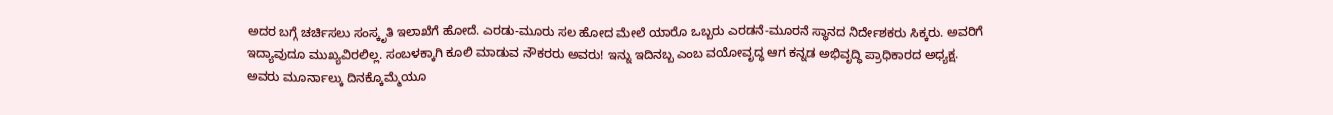ಅದರ ಬಗ್ಗೆ ಚರ್ಚಿಸಲು ಸಂಸ್ಕೃತಿ ಇಲಾಖೆಗೆ ಹೋದೆ. ಎರಡು-ಮೂರು ಸಲ ಹೋದ ಮೇಲೆ ಯಾರೊ ಒಬ್ಬರು ಎರಡನೆ-ಮೂರನೆ ಸ್ಥಾನದ ನಿರ್ದೇಶಕರು ಸಿಕ್ಕರು. ಅವರಿಗೆ ಇದ್ಯಾವುದೂ ಮುಖ್ಯವಿರಲಿಲ್ಲ. ಸಂಬಳಕ್ಕಾಗಿ ಕೂಲಿ ಮಾಡುವ ನೌಕರರು ಅವರು! ಇನ್ನು ಇದಿನಬ್ಬ ಎಂಬ ವಯೋವೃದ್ಧ ಆಗ ಕನ್ನಡ ಅಭಿವೃದ್ಧಿ ಪ್ರಾಧಿಕಾರದ ಅಧ್ಯಕ್ಷ. ಅವರು ಮೂರ್ನಾಲ್ಕು ದಿನಕ್ಕೊಮ್ಮೆಯೂ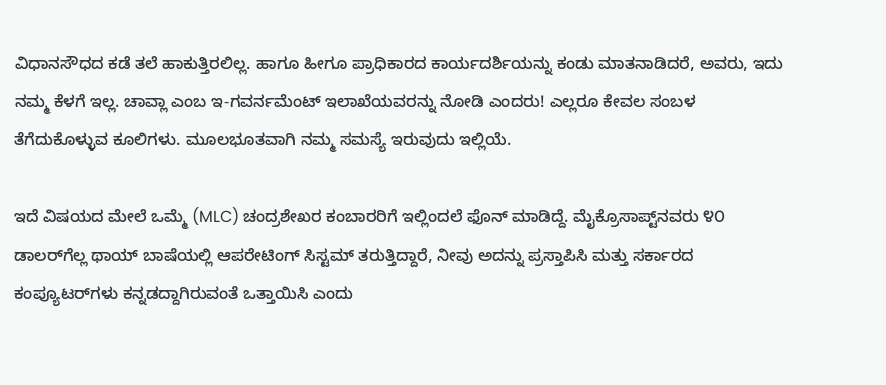ವಿಧಾನಸೌಧದ ಕಡೆ ತಲೆ ಹಾಕುತ್ತಿರಲಿಲ್ಲ. ಹಾಗೂ ಹೀಗೂ ಪ್ರಾಧಿಕಾರದ ಕಾರ್ಯದರ್ಶಿಯನ್ನು ಕಂಡು ಮಾತನಾಡಿದರೆ, ಅವರು, ಇದು ನಮ್ಮ ಕೆಳಗೆ ಇಲ್ಲ. ಚಾವ್ಲಾ ಎಂಬ ಇ-ಗವರ್ನಮೆಂಟ್ ಇಲಾಖೆಯವರನ್ನು ನೋಡಿ ಎಂದರು! ಎಲ್ಲರೂ ಕೇವಲ ಸಂಬಳ ತೆಗೆದುಕೊಳ್ಳುವ ಕೂಲಿಗಳು. ಮೂಲಭೂತವಾಗಿ ನಮ್ಮ ಸಮಸ್ಯೆ ಇರುವುದು ಇಲ್ಲಿಯೆ.

ಇದೆ ವಿಷಯದ ಮೇಲೆ ಒಮ್ಮೆ (MLC) ಚಂದ್ರಶೇಖರ ಕಂಬಾರರಿಗೆ ಇಲ್ಲಿಂದಲೆ ಫೊನ್ ಮಾಡಿದ್ದೆ. ಮೈಕ್ರೊಸಾಪ್ಟ್‌ನವರು ೪೦ ಡಾಲರ್‌ಗೆಲ್ಲ ಥಾಯ್ ಬಾಷೆಯಲ್ಲಿ ಆಪರೇಟಿಂಗ್ ಸಿಸ್ಟಮ್ ತರುತ್ತಿದ್ದಾರೆ, ನೀವು ಅದನ್ನು ಪ್ರಸ್ತಾಪಿಸಿ ಮತ್ತು ಸರ್ಕಾರದ ಕಂಪ್ಯೂಟರ್‌ಗಳು ಕನ್ನಡದ್ದಾಗಿರುವಂತೆ ಒತ್ತಾಯಿಸಿ ಎಂದು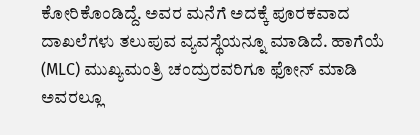ಕೋರಿಕೊಂಡಿದ್ದೆ. ಅವರ ಮನೆಗೆ ಅದಕ್ಕೆ ಪೂರಕವಾದ ದಾಖಲೆಗಳು ತಲುಪುವ ವ್ಯವಸ್ಥೆಯನ್ನೂ ಮಾಡಿದೆ. ಹಾಗೆಯೆ (MLC) ಮುಖ್ಯಮಂತ್ರಿ ಚಂದ್ರುರವರಿಗೂ ಫೋನ್ ಮಾಡಿ ಅವರಲ್ಲೂ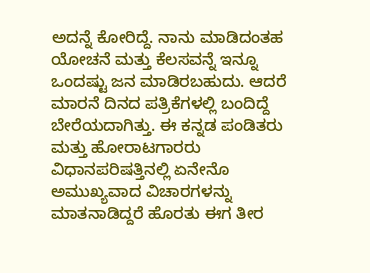ಅದನ್ನೆ ಕೋರಿದ್ದೆ. ನಾನು ಮಾಡಿದಂತಹ ಯೋಚನೆ ಮತ್ತು ಕೆಲಸವನ್ನೆ ಇನ್ನೂ ಒಂದಷ್ಟು ಜನ ಮಾಡಿರಬಹುದು. ಆದರೆ ಮಾರನೆ ದಿನದ ಪತ್ರಿಕೆಗಳಲ್ಲಿ ಬಂದಿದ್ದೆ ಬೇರೆಯದಾಗಿತ್ತು. ಈ ಕನ್ನಡ ಪಂಡಿತರು ಮತ್ತು ಹೋರಾಟಗಾರರು ವಿಧಾನಪರಿಷತ್ತಿನಲ್ಲಿ ಏನೇನೊ ಅಮುಖ್ಯವಾದ ವಿಚಾರಗಳನ್ನು ಮಾತನಾಡಿದ್ದರೆ ಹೊರತು ಈಗ ತೀರ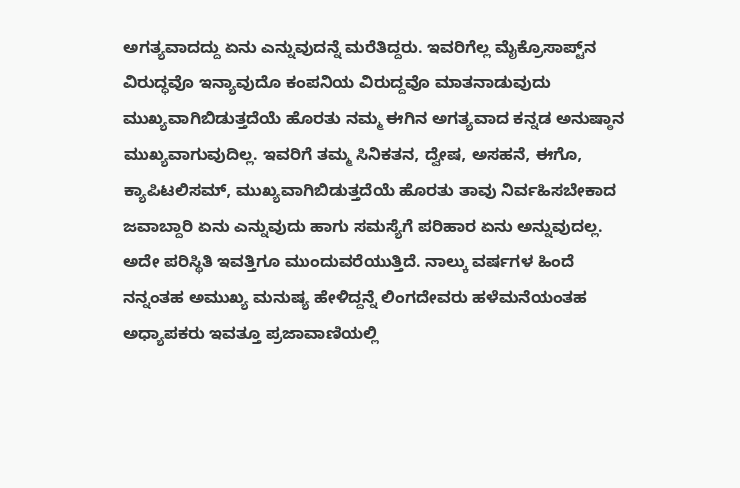ಅಗತ್ಯವಾದದ್ದು ಏನು ಎನ್ನುವುದನ್ನೆ ಮರೆತಿದ್ದರು. ಇವರಿಗೆಲ್ಲ ಮೈಕ್ರೊಸಾಪ್ಟ್‌ನ ವಿರುದ್ಧವೊ ಇನ್ಯಾವುದೊ ಕಂಪನಿಯ ವಿರುದ್ದವೊ ಮಾತನಾಡುವುದು ಮುಖ್ಯವಾಗಿಬಿಡುತ್ತದೆಯೆ ಹೊರತು ನಮ್ಮ ಈಗಿನ ಅಗತ್ಯವಾದ ಕನ್ನಡ ಅನುಷ್ಠಾನ ಮುಖ್ಯವಾಗುವುದಿಲ್ಲ. ಇವರಿಗೆ ತಮ್ಮ ಸಿನಿಕತನ, ದ್ವೇಷ, ಅಸಹನೆ, ಈಗೊ, ಕ್ಯಾಪಿಟಲಿಸಮ್, ಮುಖ್ಯವಾಗಿಬಿಡುತ್ತದೆಯೆ ಹೊರತು ತಾವು ನಿರ್ವಹಿಸಬೇಕಾದ ಜವಾಬ್ದಾರಿ ಏನು ಎನ್ನುವುದು ಹಾಗು ಸಮಸ್ಯೆಗೆ ಪರಿಹಾರ ಏನು ಅನ್ನುವುದಲ್ಲ. ಅದೇ ಪರಿಸ್ಥಿತಿ ಇವತ್ತಿಗೂ ಮುಂದುವರೆಯುತ್ತಿದೆ. ನಾಲ್ಕು ವರ್ಷಗಳ ಹಿಂದೆ ನನ್ನಂತಹ ಅಮುಖ್ಯ ಮನುಷ್ಯ ಹೇಳಿದ್ದನ್ನೆ ಲಿಂಗದೇವರು ಹಳೆಮನೆಯಂತಹ ಅಧ್ಯಾಪಕರು ಇವತ್ತೂ ಪ್ರಜಾವಾಣಿಯಲ್ಲಿ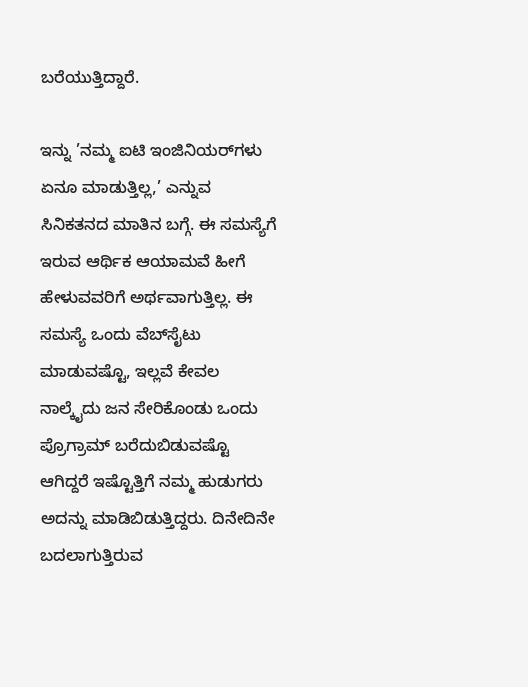ಬರೆಯುತ್ತಿದ್ದಾರೆ.

ಇನ್ನು ’ನಮ್ಮ ಐಟಿ ಇಂಜಿನಿಯರ್‌ಗಳು ಏನೂ ಮಾಡುತ್ತಿಲ್ಲ,’ ಎನ್ನುವ ಸಿನಿಕತನದ ಮಾತಿನ ಬಗ್ಗೆ. ಈ ಸಮಸ್ಯೆಗೆ ಇರುವ ಆರ್ಥಿಕ ಆಯಾಮವೆ ಹೀಗೆ ಹೇಳುವವರಿಗೆ ಅರ್ಥವಾಗುತ್ತಿಲ್ಲ. ಈ ಸಮಸ್ಯೆ ಒಂದು ವೆಬ್‍ಸೈಟು ಮಾಡುವಷ್ಟೊ, ಇಲ್ಲವೆ ಕೇವಲ ನಾಲ್ಕೈದು ಜನ ಸೇರಿಕೊಂಡು ಒಂದು ಪ್ರೊಗ್ರಾಮ್ ಬರೆದುಬಿಡುವಷ್ಟೊ ಆಗಿದ್ದರೆ ಇಷ್ಟೊತ್ತಿಗೆ ನಮ್ಮ ಹುಡುಗರು ಅದನ್ನು ಮಾಡಿಬಿಡುತ್ತಿದ್ದರು. ದಿನೇದಿನೇ ಬದಲಾಗುತ್ತಿರುವ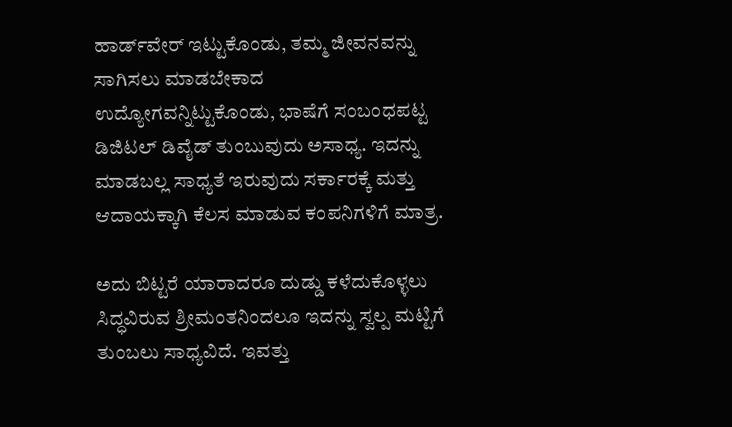ಹಾರ್ಡ್‍ವೇರ್ ಇಟ್ಟುಕೊಂಡು, ತಮ್ಮ ಜೀವನವನ್ನು ಸಾಗಿಸಲು ಮಾಡಬೇಕಾದ ಉದ್ಯೋಗವನ್ನಿಟ್ಟುಕೊಂಡು, ಭಾಷೆಗೆ ಸಂಬಂಧಪಟ್ಟ ಡಿಜಿಟಲ್ ಡಿವೈಡ್ ತುಂಬುವುದು ಅಸಾಧ್ಯ. ಇದನ್ನು ಮಾಡಬಲ್ಲ ಸಾಧ್ಯತೆ ಇರುವುದು ಸರ್ಕಾರಕ್ಕೆ ಮತ್ತು ಆದಾಯಕ್ಕಾಗಿ ಕೆಲಸ ಮಾಡುವ ಕಂಪನಿಗಳಿಗೆ ಮಾತ್ರ.

ಅದು ಬಿಟ್ಟರೆ ಯಾರಾದರೂ ದುಡ್ಡು ಕಳೆದುಕೊಳ್ಳಲು ಸಿದ್ಧವಿರುವ ಶ್ರೀಮಂತನಿಂದಲೂ ಇದನ್ನು ಸ್ವಲ್ಪ ಮಟ್ಟಿಗೆ ತುಂಬಲು ಸಾಧ್ಯವಿದೆ. ಇವತ್ತು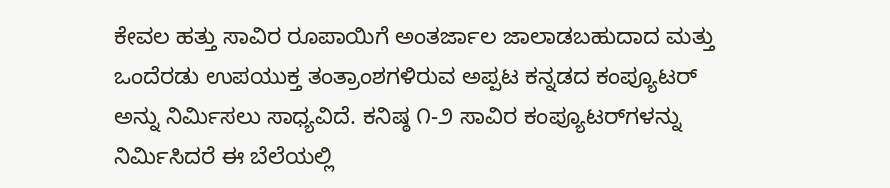ಕೇವಲ ಹತ್ತು ಸಾವಿರ ರೂಪಾಯಿಗೆ ಅಂತರ್ಜಾಲ ಜಾಲಾಡಬಹುದಾದ ಮತ್ತು ಒಂದೆರಡು ಉಪಯುಕ್ತ ತಂತ್ರಾಂಶಗಳಿರುವ ಅಪ್ಪಟ ಕನ್ನಡದ ಕಂಪ್ಯೂಟರ್ ಅನ್ನು ನಿರ್ಮಿಸಲು ಸಾಧ್ಯವಿದೆ. ಕನಿಷ್ಠ ೧-೨ ಸಾವಿರ ಕಂಪ್ಯೂಟರ್‌ಗಳನ್ನು ನಿರ್ಮಿಸಿದರೆ ಈ ಬೆಲೆಯಲ್ಲಿ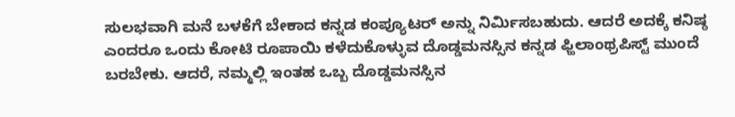ಸುಲಭವಾಗಿ ಮನೆ ಬಳಕೆಗೆ ಬೇಕಾದ ಕನ್ನಡ ಕಂಪ್ಯೂಟರ್ ಅನ್ನು ನಿರ್ಮಿಸಬಹುದು. ಆದರೆ ಅದಕ್ಕೆ ಕನಿಷ್ಠ ಎಂದರೂ ಒಂದು ಕೋಟಿ ರೂಪಾಯಿ ಕಳೆದುಕೊಳ್ಳುವ ದೊಡ್ಡಮನಸ್ಸಿನ ಕನ್ನಡ ಫ್ಹಿಲಾಂಥ್ರಪಿಸ್ಟ್ ಮುಂದೆ ಬರಬೇಕು. ಆದರೆ, ನಮ್ಮಲ್ಲಿ ಇಂತಹ ಒಬ್ಬ ದೊಡ್ಡಮನಸ್ಸಿನ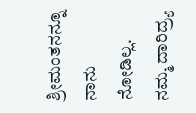ಶ್ರೀಮಂತನನ್ನೂ ನಾನು ನೋಡಿಲ್ಲ. ನಮ್ಮ ದಾರಿದ್ರ್ಯ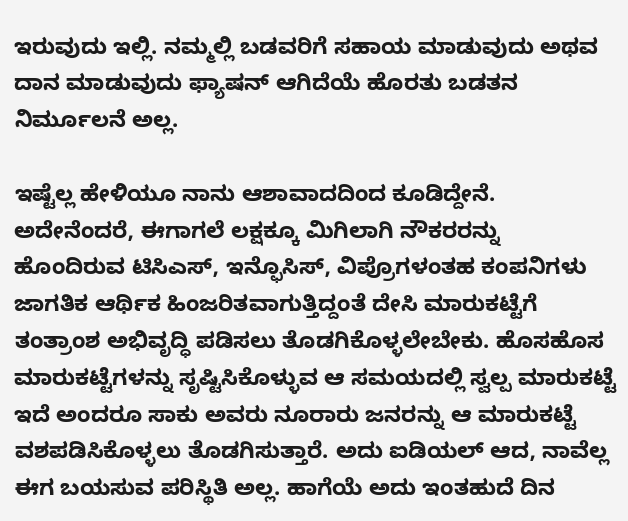ಇರುವುದು ಇಲ್ಲಿ. ನಮ್ಮಲ್ಲಿ ಬಡವರಿಗೆ ಸಹಾಯ ಮಾಡುವುದು ಅಥವ ದಾನ ಮಾಡುವುದು ಫ್ಯಾಷನ್ ಆಗಿದೆಯೆ ಹೊರತು ಬಡತನ ನಿರ್ಮೂಲನೆ ಅಲ್ಲ.

ಇಷ್ಟೆಲ್ಲ ಹೇಳಿಯೂ ನಾನು ಆಶಾವಾದದಿಂದ ಕೂಡಿದ್ದೇನೆ. ಅದೇನೆಂದರೆ, ಈಗಾಗಲೆ ಲಕ್ಷಕ್ಕೂ ಮಿಗಿಲಾಗಿ ನೌಕರರನ್ನು ಹೊಂದಿರುವ ಟಿಸಿಎಸ್, ಇನ್ಫೊಸಿಸ್, ವಿಪ್ರೊ‍ಗಳಂತಹ ಕಂಪನಿಗಳು ಜಾಗತಿಕ ಆರ್ಥಿಕ ಹಿಂಜರಿತವಾಗುತ್ತಿದ್ದಂತೆ ದೇಸಿ ಮಾರುಕಟ್ಟೆಗೆ ತಂತ್ರಾಂಶ ಅಭಿವೃದ್ಧಿ ಪಡಿಸಲು ತೊಡಗಿಕೊಳ್ಳಲೇಬೇಕು. ಹೊಸಹೊಸ ಮಾರುಕಟ್ಟೆಗಳನ್ನು ಸೃಷ್ಟಿಸಿಕೊಳ್ಳುವ ಆ ಸಮಯದಲ್ಲಿ ಸ್ವಲ್ಪ ಮಾರುಕಟ್ಟೆ ಇದೆ ಅಂದರೂ ಸಾಕು ಅವರು ನೂರಾರು ಜನರನ್ನು ಆ ಮಾರುಕಟ್ಟೆ ವಶಪಡಿಸಿಕೊಳ್ಳಲು ತೊಡಗಿಸುತ್ತಾರೆ. ಅದು ಐಡಿಯಲ್ ಆದ, ನಾವೆಲ್ಲ ಈಗ ಬಯಸುವ ಪರಿಸ್ಥಿತಿ ಅಲ್ಲ. ಹಾಗೆಯೆ ಅದು ಇಂತಹುದೆ ದಿನ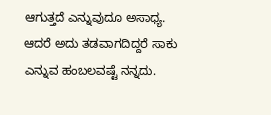ಆಗುತ್ತದೆ ಎನ್ನುವುದೂ ಅಸಾಧ್ಯ. ಆದರೆ ಅದು ತಡವಾಗದಿದ್ದರೆ ಸಾಕು ಎನ್ನುವ ಹಂಬಲವಷ್ಟೆ ನನ್ನದು.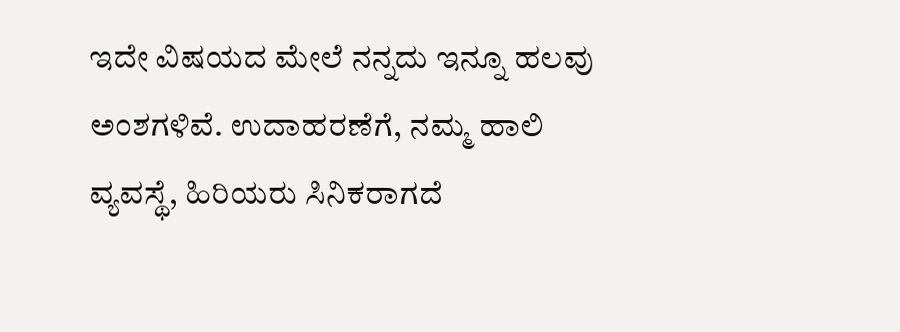ಇದೇ ವಿಷಯದ ಮೇಲೆ ನನ್ನದು ಇನ್ನೂ ಹಲವು ಅಂಶಗಳಿವೆ. ಉದಾಹರಣೆಗೆ, ನಮ್ಮ ಹಾಲಿ ವ್ಯವಸ್ಥೆ, ಹಿರಿಯರು ಸಿನಿಕರಾಗದೆ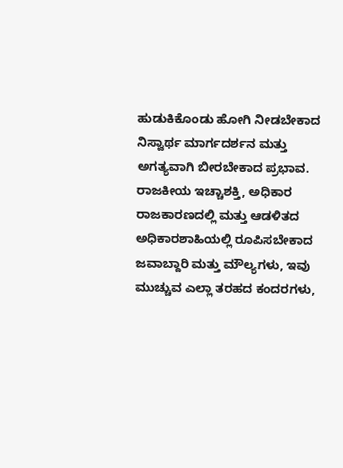ಹುಡುಕಿಕೊಂಡು ಹೋಗಿ ನೀಡಬೇಕಾದ ನಿಸ್ವಾರ್ಥ ಮಾರ್ಗದರ್ಶನ ಮತ್ತು ಅಗತ್ಯವಾಗಿ ಬೀರಬೇಕಾದ ಪ್ರಭಾವ. ರಾಜಕೀಯ ಇಚ್ಚಾಶಕ್ತಿ, ಅಧಿಕಾರ ರಾಜಕಾರಣದಲ್ಲಿ ಮತ್ತು ಆಡಳಿತದ ಅಧಿಕಾರಶಾಹಿಯಲ್ಲಿ ರೂಪಿಸಬೇಕಾದ ಜವಾಬ್ದಾರಿ ಮತ್ತು ಮೌಲ್ಯಗಳು, ಇವು ಮುಚ್ಚುವ ಎಲ್ಲಾ ತರಹದ ಕಂದರಗಳು,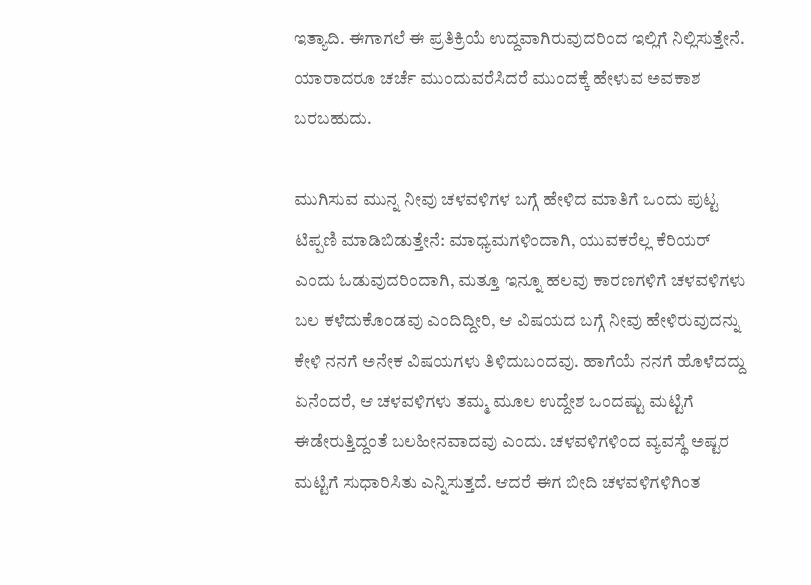ಇತ್ಯಾದಿ. ಈಗಾಗಲೆ ಈ ಪ್ರತಿಕ್ರಿಯೆ ಉದ್ದವಾಗಿರುವುದರಿಂದ ಇಲ್ಲಿಗೆ ನಿಲ್ಲಿಸುತ್ತೇನೆ. ಯಾರಾದರೂ ಚರ್ಚೆ ಮುಂದುವರೆಸಿದರೆ ಮುಂದಕ್ಕೆ ಹೇಳುವ ಅವಕಾಶ ಬರಬಹುದು.

ಮುಗಿಸುವ ಮುನ್ನ ನೀವು ಚಳವಳಿಗಳ ಬಗ್ಗೆ ಹೇಳಿದ ಮಾತಿಗೆ ಒಂದು ಪುಟ್ಟ ಟಿಪ್ಪಣಿ ಮಾಡಿಬಿಡುತ್ತೇನೆ: ಮಾಧ್ಯಮಗಳಿಂದಾಗಿ, ಯುವಕರೆಲ್ಲ ಕೆರಿಯರ್ ಎಂದು ಓಡುವುದರಿಂದಾಗಿ, ಮತ್ತೂ ಇನ್ನೂ ಹಲವು ಕಾರಣಗಳಿಗೆ ಚಳವಳಿಗಳು ಬಲ ಕಳೆದುಕೊಂಡವು ಎಂದಿದ್ದೀರಿ, ಆ ವಿಷಯದ ಬಗ್ಗೆ ನೀವು ಹೇಳಿರುವುದನ್ನು ಕೇಳಿ ನನಗೆ ಅನೇಕ ವಿಷಯಗಳು ತಿಳಿದುಬಂದವು. ಹಾಗೆಯೆ ನನಗೆ ಹೊಳೆದದ್ದು ಏನೆಂದರೆ, ಆ ಚಳವಳಿಗಳು ತಮ್ಮ ಮೂಲ ಉದ್ದೇಶ ಒಂದಷ್ಟು ಮಟ್ಟಿಗೆ ಈಡೇರುತ್ತಿದ್ದಂತೆ ಬಲಹೀನವಾದವು ಎಂದು. ಚಳವಳಿಗಳಿಂದ ವ್ಯವಸ್ಥೆ ಅಷ್ಟರ ಮಟ್ಟಿಗೆ ಸುಧಾರಿಸಿತು ಎನ್ನಿಸುತ್ತದೆ. ಆದರೆ ಈಗ ಬೀದಿ ಚಳವಳಿಗಳಿಗಿಂತ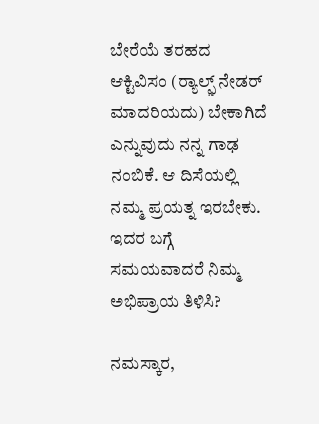ಬೇರೆಯೆ ತರಹದ ಆಕ್ಟಿವಿಸಂ (ರ್‍ಯಾಲ್ಫ಼್ ನೇಡರ್‌ ಮಾದರಿಯದು) ಬೇಕಾಗಿದೆ ಎನ್ನುವುದು ನನ್ನ ಗಾಢ ನಂಬಿಕೆ. ಆ ದಿಸೆಯಲ್ಲಿ ನಮ್ಮ ಪ್ರಯತ್ನ ಇರಬೇಕು. ಇದರ ಬಗ್ಗೆ ಸಮಯವಾದರೆ ನಿಮ್ಮ ಅಭಿಪ್ರಾಯ ತಿಳಿಸಿ?

ನಮಸ್ಕಾರ,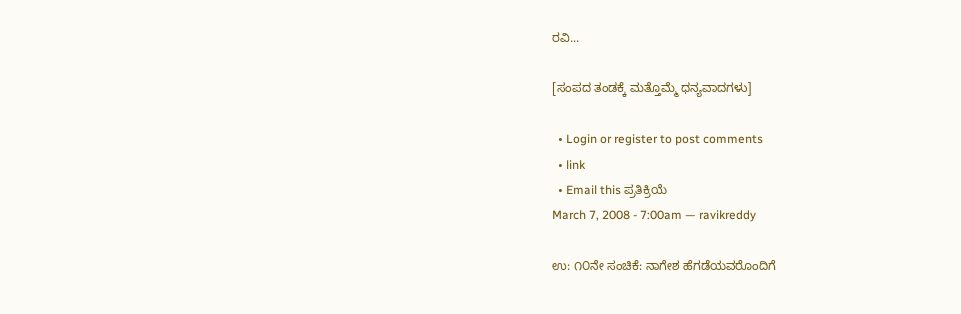ರವಿ...

[ಸಂಪದ ತಂಡಕ್ಕೆ ಮತ್ತೊಮ್ಮೆ ಧನ್ಯವಾದಗಳು]

  • Login or register to post comments
  • link
  • Email this ಪ್ರತಿಕ್ರಿಯೆ
March 7, 2008 - 7:00am — ravikreddy

ಉ: ೧೦ನೇ ಸಂಚಿಕೆ: ನಾಗೇಶ ಹೆಗಡೆಯವರೊಂದಿಗೆ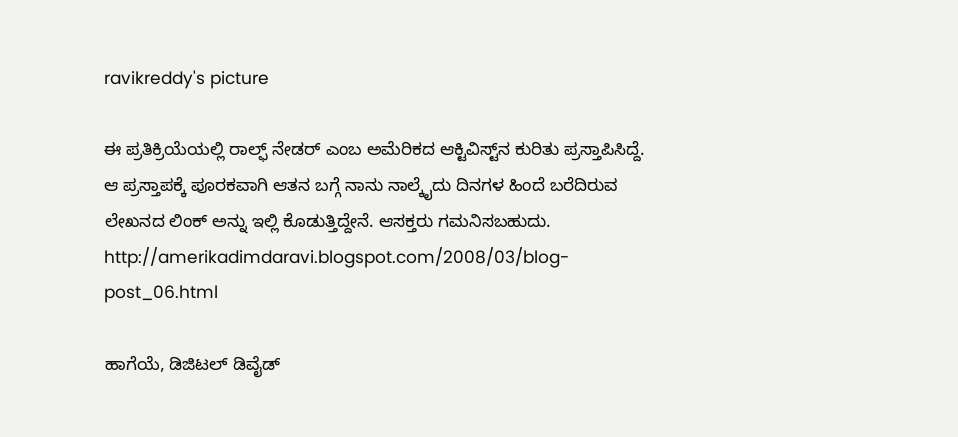ravikreddy's picture

ಈ ಪ್ರತಿಕ್ರಿಯೆಯಲ್ಲಿ ರಾಲ್ಫ್ ನೇಡರ್ ಎಂಬ ಅಮೆರಿಕದ ಆಕ್ಟಿವಿಸ್ಟ್‌ನ ಕುರಿತು ಪ್ರಸ್ತಾಪಿಸಿದ್ದೆ. ಆ ಪ್ರಸ್ತಾಪಕ್ಕೆ ಪೂರಕವಾಗಿ ಆತನ ಬಗ್ಗೆ ನಾನು ನಾಲ್ಕೈದು ದಿನಗಳ ಹಿಂದೆ ಬರೆದಿರುವ ಲೇಖನದ ಲಿಂಕ್ ಅನ್ನು ಇಲ್ಲಿ ಕೊಡುತ್ತಿದ್ದೇನೆ. ಆಸಕ್ತರು ಗಮನಿಸಬಹುದು.
http://amerikadimdaravi.blogspot.com/2008/03/blog-post_06.html

ಹಾಗೆಯೆ, ಡಿಜಿಟಲ್ ಡಿವೈಡ್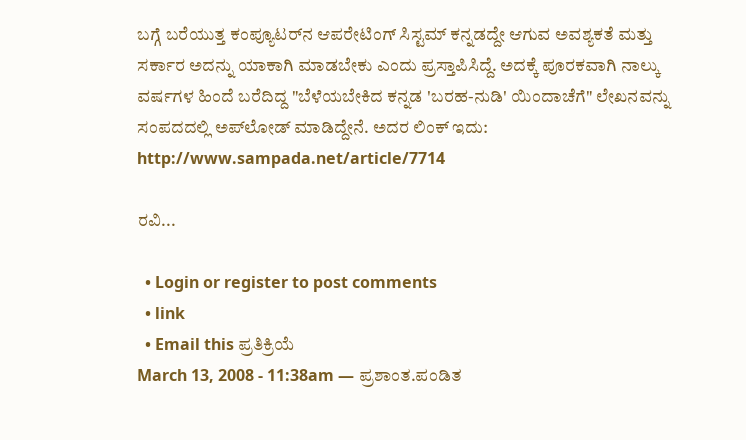ಬಗ್ಗೆ ಬರೆಯುತ್ತ ಕಂಪ್ಯೂಟರ್‌ನ ಆಪರೇಟಿಂಗ್ ಸಿಸ್ಟಮ್ ಕನ್ನಡದ್ದೇ ಆಗುವ ಅವಶ್ಯಕತೆ ಮತ್ತು ಸರ್ಕಾರ ಅದನ್ನು ಯಾಕಾಗಿ ಮಾಡಬೇಕು ಎಂದು ಪ್ರಸ್ತಾಪಿಸಿದ್ದೆ. ಅದಕ್ಕೆ ಪೂರಕವಾಗಿ ನಾಲ್ಕು ವರ್ಷಗಳ ಹಿಂದೆ ಬರೆದಿದ್ದ "ಬೆಳೆಯಬೇಕಿದ ಕನ್ನಡ 'ಬರಹ-ನುಡಿ' ಯಿಂದಾಚೆಗೆ" ಲೇಖನವನ್ನು ಸಂಪದದಲ್ಲಿ ಅಪ್‍ಲೋಡ್ ಮಾಡಿದ್ದೇನೆ. ಅದರ ಲಿಂಕ್ ಇದು:
http://www.sampada.net/article/7714

ರವಿ...

  • Login or register to post comments
  • link
  • Email this ಪ್ರತಿಕ್ರಿಯೆ
March 13, 2008 - 11:38am — ಪ್ರಶಾಂತ.ಪಂಡಿತ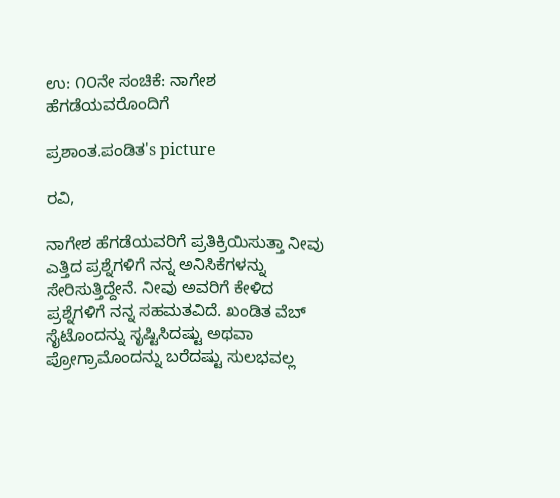ಉ: ೧೦ನೇ ಸಂಚಿಕೆ: ನಾಗೇಶ ಹೆಗಡೆಯವರೊಂದಿಗೆ

ಪ್ರಶಾಂತ.ಪಂಡಿತ's picture

ರವಿ,

ನಾಗೇಶ ಹೆಗಡೆಯವರಿಗೆ ಪ್ರತಿಕ್ರಿಯಿಸುತ್ತಾ ನೀವು ಎತ್ತಿದ ಪ್ರಶ್ನೆಗಳಿಗೆ ನನ್ನ ಅನಿಸಿಕೆಗಳನ್ನು ಸೇರಿಸುತ್ತಿದ್ದೇನೆ. ನೀವು ಅವರಿಗೆ ಕೇಳಿದ ಪ್ರಶ್ನೆಗಳಿಗೆ ನನ್ನ ಸಹಮತವಿದೆ. ಖಂಡಿತ ವೆಬ್ ಸೈಟೊಂದನ್ನು ಸೃಷ್ಟಿಸಿದಷ್ಟು ಅಥವಾ ಪ್ರೋಗ್ರಾಮೊಂದನ್ನು ಬರೆದಷ್ಟು ಸುಲಭವಲ್ಲ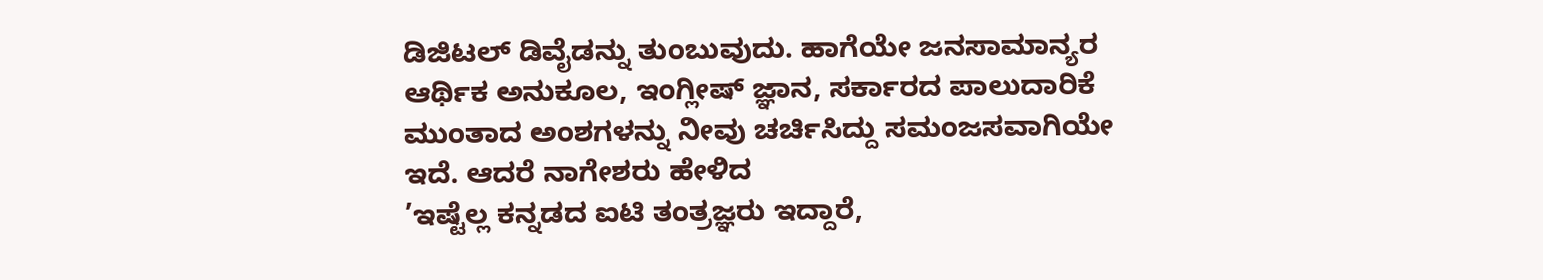ಡಿಜಿಟಲ್ ಡಿವೈಡನ್ನು ತುಂಬುವುದು. ಹಾಗೆಯೇ ಜನಸಾಮಾನ್ಯರ ಆರ್ಥಿಕ ಅನುಕೂಲ, ಇಂಗ್ಲೀಷ್ ಜ್ಞಾನ, ಸರ್ಕಾರದ ಪಾಲುದಾರಿಕೆ ಮುಂತಾದ ಅಂಶಗಳನ್ನು ನೀವು ಚರ್ಚಿಸಿದ್ದು ಸಮಂಜಸವಾಗಿಯೇ ಇದೆ. ಆದರೆ ನಾಗೇಶರು ಹೇಳಿದ
’ಇಷ್ಟೆಲ್ಲ ಕನ್ನಡದ ಐಟಿ ತಂತ್ರಜ್ಞರು ಇದ್ದಾರೆ,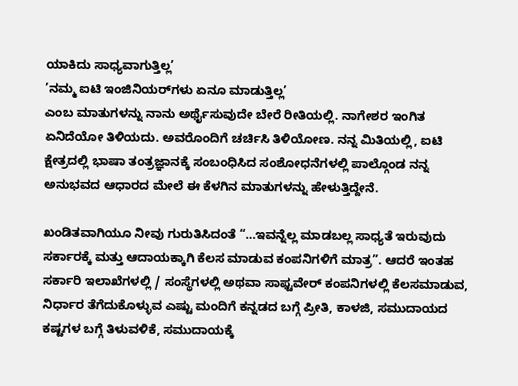ಯಾಕಿದು ಸಾಧ್ಯವಾಗುತ್ತಿಲ್ಲ’
’ನಮ್ಮ ಐಟಿ ಇಂಜಿನಿಯರ್‌ಗಳು ಏನೂ ಮಾಡುತ್ತಿಲ್ಲ’
ಎಂಬ ಮಾತುಗಳನ್ನು ನಾನು ಅರ್ಥೈಸುವುದೇ ಬೇರೆ ರೀತಿಯಲ್ಲಿ. ನಾಗೇಶರ ಇಂಗಿತ ಏನಿದೆಯೋ ತಿಳಿಯದು. ಅವರೊಂದಿಗೆ ಚರ್ಚಿಸಿ ತಿಳಿಯೋಣ. ನನ್ನ ಮಿತಿಯಲ್ಲಿ, ಐಟಿ ಕ್ಷೇತ್ರದಲ್ಲಿ ಭಾಷಾ ತಂತ್ರಜ್ಞಾನಕ್ಕೆ ಸಂಬಂಧಿಸಿದ ಸಂಶೋಧನೆಗಳಲ್ಲಿ ಪಾಲ್ಗೊಂಡ ನನ್ನ ಅನುಭವದ ಆಧಾರದ ಮೇಲೆ ಈ ಕೆಳಗಿನ ಮಾತುಗಳನ್ನು ಹೇಳುತ್ತಿದ್ದೇನೆ.

ಖಂಡಿತವಾಗಿಯೂ ನೀವು ಗುರುತಿಸಿದಂತೆ “…ಇವನ್ನೆಲ್ಲ ಮಾಡಬಲ್ಲ ಸಾಧ್ಯತೆ ಇರುವುದು ಸರ್ಕಾರಕ್ಕೆ ಮತ್ತು ಆದಾಯಕ್ಕಾಗಿ ಕೆಲಸ ಮಾಡುವ ಕಂಪನಿಗಳಿಗೆ ಮಾತ್ರ”. ಆದರೆ ಇಂತಹ ಸರ್ಕಾರಿ ಇಲಾಖೆಗಳಲ್ಲಿ / ಸಂಸ್ಥೆಗಳಲ್ಲಿ ಅಥವಾ ಸಾಫ್ಟವೇರ್ ಕಂಪನಿಗಳಲ್ಲಿ ಕೆಲಸಮಾಡುವ, ನಿರ್ಧಾರ ತೆಗೆದುಕೊಳ್ಳುವ ಎಷ್ಟು ಮಂದಿಗೆ ಕನ್ನಡದ ಬಗ್ಗೆ ಪ್ರೀತಿ, ಕಾಳಜಿ, ಸಮುದಾಯದ ಕಷ್ಟಗಳ ಬಗ್ಗೆ ತಿಳುವಳಿಕೆ, ಸಮುದಾಯಕ್ಕೆ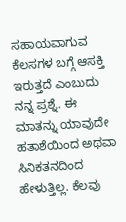ಸಹಾಯವಾಗುವ ಕೆಲಸಗಳ ಬಗ್ಗೆ ಆಸಕ್ತಿ ಇರುತ್ತದೆ ಎಂಬುದು ನನ್ನ ಪ್ರಶ್ನೆ. ಈ ಮಾತನ್ನು ಯಾವುದೇ ಹತಾಶೆಯಿಂದ ಅಥವಾ ಸಿನಿಕತನದಿಂದ ಹೇಳುತ್ತಿಲ್ಲ. ಕೆಲವು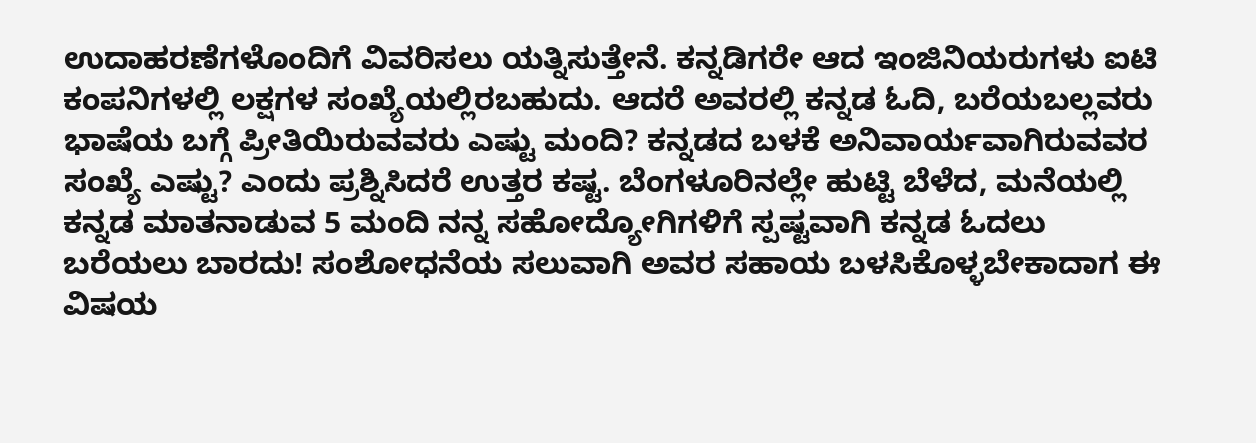ಉದಾಹರಣೆಗಳೊಂದಿಗೆ ವಿವರಿಸಲು ಯತ್ನಿಸುತ್ತೇನೆ. ಕನ್ನಡಿಗರೇ ಆದ ಇಂಜಿನಿಯರುಗಳು ಐಟಿ ಕಂಪನಿಗಳಲ್ಲಿ ಲಕ್ಷಗಳ ಸಂಖ್ಯೆಯಲ್ಲಿರಬಹುದು. ಆದರೆ ಅವರಲ್ಲಿ ಕನ್ನಡ ಓದಿ, ಬರೆಯಬಲ್ಲವರು ಭಾಷೆಯ ಬಗ್ಗೆ ಪ್ರೀತಿಯಿರುವವರು ಎಷ್ಟು ಮಂದಿ? ಕನ್ನಡದ ಬಳಕೆ ಅನಿವಾರ್ಯವಾಗಿರುವವರ ಸಂಖ್ಯೆ ಎಷ್ಟು? ಎಂದು ಪ್ರಶ್ನಿಸಿದರೆ ಉತ್ತರ ಕಷ್ಟ. ಬೆಂಗಳೂರಿನಲ್ಲೇ ಹುಟ್ಟಿ ಬೆಳೆದ, ಮನೆಯಲ್ಲಿ ಕನ್ನಡ ಮಾತನಾಡುವ 5 ಮಂದಿ ನನ್ನ ಸಹೋದ್ಯೋಗಿಗಳಿಗೆ ಸ್ಪಷ್ಟವಾಗಿ ಕನ್ನಡ ಓದಲು ಬರೆಯಲು ಬಾರದು! ಸಂಶೋಧನೆಯ ಸಲುವಾಗಿ ಅವರ ಸಹಾಯ ಬಳಸಿಕೊಳ್ಳಬೇಕಾದಾಗ ಈ ವಿಷಯ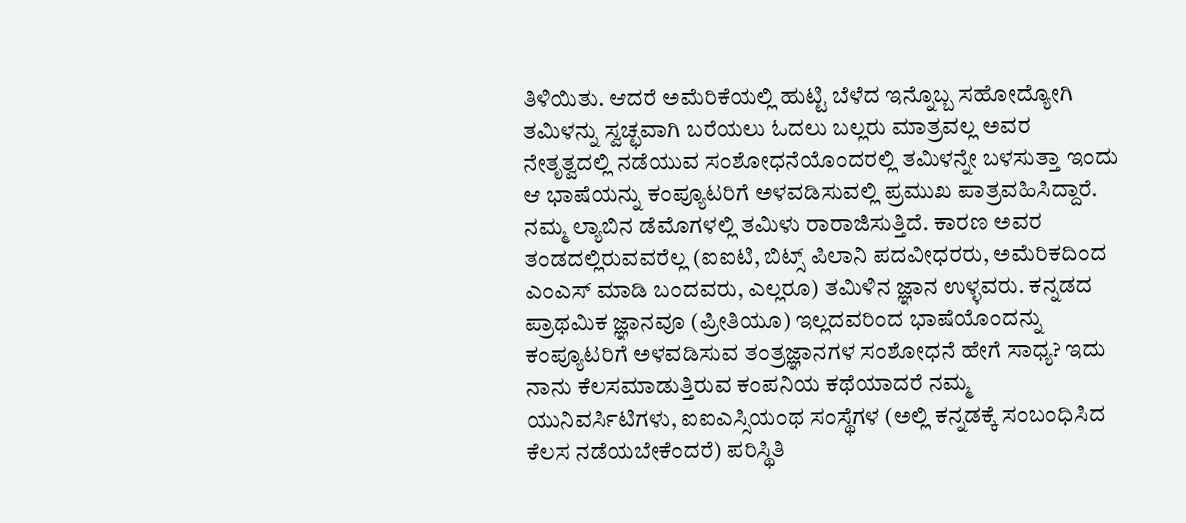ತಿಳಿಯಿತು. ಆದರೆ ಅಮೆರಿಕೆಯಲ್ಲಿ ಹುಟ್ಟಿ ಬೆಳೆದ ಇನ್ನೊಬ್ಬ ಸಹೋದ್ಯೋಗಿ ತಮಿಳನ್ನು ಸ್ವಚ್ಛವಾಗಿ ಬರೆಯಲು ಓದಲು ಬಲ್ಲರು ಮಾತ್ರವಲ್ಲ ಅವರ ನೇತೃತ್ವದಲ್ಲಿ ನಡೆಯುವ ಸಂಶೋಧನೆಯೊಂದರಲ್ಲಿ ತಮಿಳನ್ನೇ ಬಳಸುತ್ತಾ ಇಂದು ಆ ಭಾಷೆಯನ್ನು ಕಂಪ್ಯೂಟರಿಗೆ ಅಳವಡಿಸುವಲ್ಲಿ ಪ್ರಮುಖ ಪಾತ್ರವಹಿಸಿದ್ದಾರೆ. ನಮ್ಮ ಲ್ಯಾಬಿನ ಡೆಮೊಗಳಲ್ಲಿ ತಮಿಳು ರಾರಾಜಿಸುತ್ತಿದೆ. ಕಾರಣ ಅವರ ತಂಡದಲ್ಲಿರುವವರೆಲ್ಲ (ಐಐಟಿ, ಬಿಟ್ಸ್ ಪಿಲಾನಿ ಪದವೀಧರರು, ಅಮೆರಿಕದಿಂದ ಎಂಎಸ್ ಮಾಡಿ ಬಂದವರು, ಎಲ್ಲರೂ) ತಮಿಳಿನ ಜ್ಞಾನ ಉಳ್ಳವರು. ಕನ್ನಡದ ಪ್ರಾಥಮಿಕ ಜ್ಞಾನವೂ (ಪ್ರೀತಿಯೂ) ಇಲ್ಲದವರಿಂದ ಭಾಷೆಯೊಂದನ್ನು ಕಂಪ್ಯೂಟರಿಗೆ ಅಳವಡಿಸುವ ತಂತ್ರಜ್ಞಾನಗಳ ಸಂಶೋಧನೆ ಹೇಗೆ ಸಾಧ್ಯ? ಇದು ನಾನು ಕೆಲಸಮಾಡುತ್ತಿರುವ ಕಂಪನಿಯ ಕಥೆಯಾದರೆ ನಮ್ಮ ಯುನಿವರ್ಸಿಟಿಗಳು, ಐಐಎಸ್ಸಿಯಂಥ ಸಂಸ್ಥೆಗಳ (ಅಲ್ಲಿ ಕನ್ನಡಕ್ಕೆ ಸಂಬಂಧಿಸಿದ ಕೆಲಸ ನಡೆಯಬೇಕೆಂದರೆ) ಪರಿಸ್ಥಿತಿ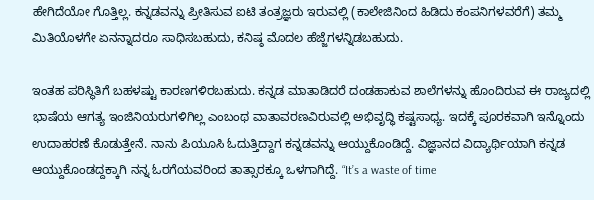ಹೇಗಿದೆಯೋ ಗೊತ್ತಿಲ್ಲ. ಕನ್ನಡವನ್ನು ಪ್ರೀತಿಸುವ ಐಟಿ ತಂತ್ರಜ್ಞರು ಇರುವಲ್ಲಿ (ಕಾಲೇಜಿನಿಂದ ಹಿಡಿದು ಕಂಪನಿಗಳವರೆಗೆ) ತಮ್ಮ ಮಿತಿಯೊಳಗೇ ಏನನ್ನಾದರೂ ಸಾಧಿಸಬಹುದು, ಕನಿಷ್ಠ ಮೊದಲ ಹೆಜ್ಜೆಗಳನ್ನಿಡಬಹುದು.

ಇಂತಹ ಪರಿಸ್ಥಿತಿಗೆ ಬಹಳಷ್ಟು ಕಾರಣಗಳಿರಬಹುದು. ಕನ್ನಡ ಮಾತಾಡಿದರೆ ದಂಡಹಾಕುವ ಶಾಲೆಗಳನ್ನು ಹೊಂದಿರುವ ಈ ರಾಜ್ಯದಲ್ಲಿ ಭಾಷೆಯ ಆಗತ್ಯ ಇಂಜಿನಿಯರುಗಳಿಗಿಲ್ಲ ಎಂಬಂಥ ವಾತಾವರಣವಿರುವಲ್ಲಿ ಅಭಿವೃದ್ಧಿ ಕಷ್ಟಸಾಧ್ಯ. ಇದಕ್ಕೆ ಪೂರಕವಾಗಿ ಇನ್ನೊಂದು ಉದಾಹರಣೆ ಕೊಡುತ್ತೇನೆ. ನಾನು ಪಿಯೂಸಿ ಓದುತ್ತಿದ್ದಾಗ ಕನ್ನಡವನ್ನು ಆಯ್ದುಕೊಂಡಿದ್ದೆ. ವಿಜ್ಞಾನದ ವಿದ್ಯಾರ್ಥಿಯಾಗಿ ಕನ್ನಡ ಆಯ್ದುಕೊಂಡದ್ದಕ್ಕಾಗಿ ನನ್ನ ಓರಗೆಯವರಿಂದ ತಾತ್ಸಾರಕ್ಕೂ ಒಳಗಾಗಿದ್ದೆ. “It’s a waste of time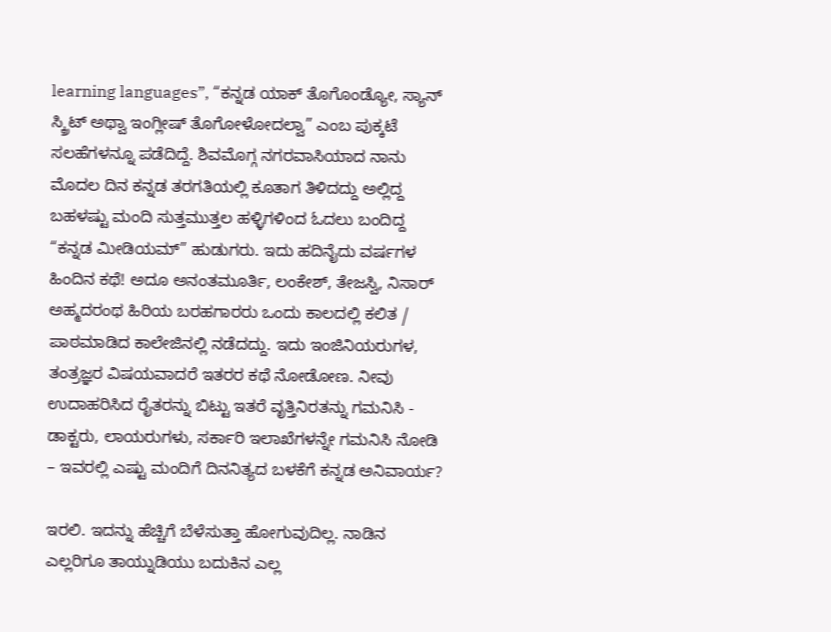learning languages”, “ಕನ್ನಡ ಯಾಕ್ ತೊಗೊಂಡ್ಯೋ, ಸ್ಯಾನ್ ಸ್ಕ್ರಿಟ್ ಅಥ್ವಾ ಇಂಗ್ಲೀಷ್ ತೊಗೋಳೋದಲ್ವಾ” ಎಂಬ ಪುಕ್ಕಟೆ ಸಲಹೆಗಳನ್ನೂ ಪಡೆದಿದ್ದೆ. ಶಿವಮೊಗ್ಗ ನಗರವಾಸಿಯಾದ ನಾನು ಮೊದಲ ದಿನ ಕನ್ನಡ ತರಗತಿಯಲ್ಲಿ ಕೂತಾಗ ತಿಳಿದದ್ದು ಅಲ್ಲಿದ್ದ ಬಹಳಷ್ಟು ಮಂದಿ ಸುತ್ತಮುತ್ತಲ ಹಳ್ಳಿಗಳಿಂದ ಓದಲು ಬಂದಿದ್ದ “ಕನ್ನಡ ಮೀಡಿಯಮ್” ಹುಡುಗರು. ಇದು ಹದಿನೈದು ವರ್ಷಗಳ ಹಿಂದಿನ ಕಥೆ! ಅದೂ ಅನಂತಮೂರ್ತಿ, ಲಂಕೇಶ್, ತೇಜಸ್ವಿ, ನಿಸಾರ್ ಅಹ್ಮದರಂಥ ಹಿರಿಯ ಬರಹಗಾರರು ಒಂದು ಕಾಲದಲ್ಲಿ ಕಲಿತ / ಪಾಠಮಾಡಿದ ಕಾಲೇಜಿನಲ್ಲಿ ನಡೆದದ್ದು. ಇದು ಇಂಜಿನಿಯರುಗಳ, ತಂತ್ರಜ್ಞರ ವಿಷಯವಾದರೆ ಇತರರ ಕಥೆ ನೋಡೋಣ. ನೀವು ಉದಾಹರಿಸಿದ ರೈತರನ್ನು ಬಿಟ್ಟು ಇತರೆ ವೃತ್ತಿನಿರತನ್ನು ಗಮನಿಸಿ - ಡಾಕ್ಟರು, ಲಾಯರುಗಳು, ಸರ್ಕಾರಿ ಇಲಾಖೆಗಳನ್ನೇ ಗಮನಿಸಿ ನೋಡಿ – ಇವರಲ್ಲಿ ಎಷ್ಟು ಮಂದಿಗೆ ದಿನನಿತ್ಯದ ಬಳಕೆಗೆ ಕನ್ನಡ ಅನಿವಾರ್ಯ?

ಇರಲಿ. ಇದನ್ನು ಹೆಚ್ಚಿಗೆ ಬೆಳೆಸುತ್ತಾ ಹೋಗುವುದಿಲ್ಲ. ನಾಡಿನ ಎಲ್ಲರಿಗೂ ತಾಯ್ನುಡಿಯು ಬದುಕಿನ ಎಲ್ಲ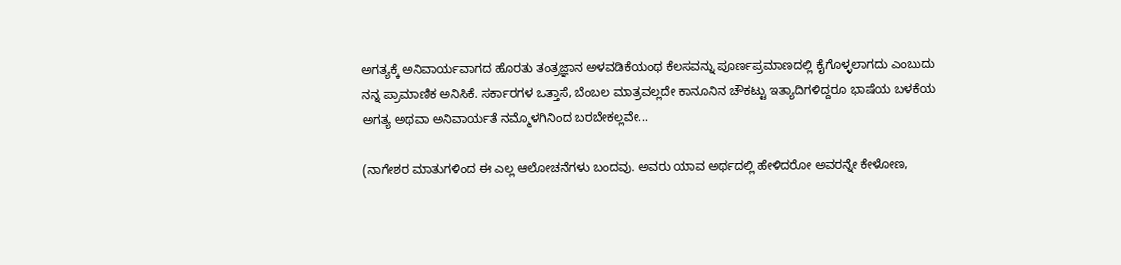ಅಗತ್ಯಕ್ಕೆ ಅನಿವಾರ್ಯವಾಗದ ಹೊರತು ತಂತ್ರಜ್ಞಾನ ಅಳವಡಿಕೆಯಂಥ ಕೆಲಸವನ್ನು ಪೂರ್ಣಪ್ರಮಾಣದಲ್ಲಿ ಕೈಗೊಳ್ಳಲಾಗದು ಎಂಬುದು ನನ್ನ ಪ್ರಾಮಾಣಿಕ ಅನಿಸಿಕೆ. ಸರ್ಕಾರಗಳ ಒತ್ತಾಸೆ, ಬೆಂಬಲ ಮಾತ್ರವಲ್ಲದೇ ಕಾನೂನಿನ ಚೌಕಟ್ಟು ಇತ್ಯಾದಿಗಳಿದ್ದರೂ ಭಾಷೆಯ ಬಳಕೆಯ ಅಗತ್ಯ ಅಥವಾ ಅನಿವಾರ್ಯತೆ ನಮ್ಮೊಳಗಿನಿಂದ ಬರಬೇಕಲ್ಲವೇ...

(ನಾಗೇಶರ ಮಾತುಗಳಿಂದ ಈ ಎಲ್ಲ ಆಲೋಚನೆಗಳು ಬಂದವು. ಅವರು ಯಾವ ಅರ್ಥದಲ್ಲಿ ಹೇಳಿದರೋ ಅವರನ್ನೇ ಕೇಳೋಣ,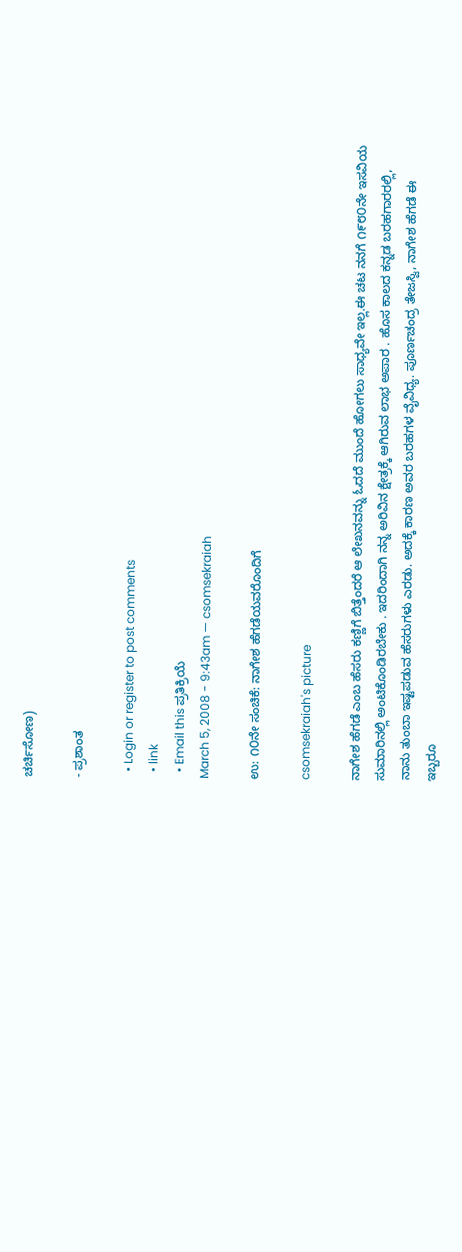ಚರ್ಚಿಸೋಣ)

- ಪ್ರಶಾಂತ

  • Login or register to post comments
  • link
  • Email this ಪ್ರತಿಕ್ರಿಯೆ
March 5, 2008 - 9:43am — csomsekraiah

ಉ: ೧೦ನೇ ಸಂಚಿಕೆ: ನಾಗೇಶ ಹೆಗಡೆಯವರೊಂದಿಗೆ

csomsekraiah's picture

ನಾಗೇಶ ಹೆಗಡೆ ಎಂಬ ಹೆಸರು ಕಣ್ಣಿಗೆ ಬಿತ್ತೆಂದರೆ ಆ ಲೇಖನವನ್ನು ಓದದೆ ಮುಂದೆ ಹೋಗಲು ಸಾಧ್ಯವೇ ಇಲ್ಲ.ಈ ಚಟ ನನಗೆ ೧೯೮೦ನೇ ಇಸವಿಯ ಸುಮಾರಿನಲ್ಲಿ ಅಂಟಿಕೊಂಡಿರಬೇಕು . ಇದರಿಂದಾಗಿ ನನ್ನ ಅರಿವಿನ ಕ್ಷೇತ್ರಕ್ಕೆ ಆಗಿರುವ ಲಾಭ ಅಪಾರ . ಹೊಸ ಕಾಲದ ಕನ್ನಡ ಬರಹಗಾರರಲ್ಲಿ, ನಾನು ತುಂಬಾ ಇಷ್ಟಪಡುವ ಹೆಸರುಗಳು ಎರಡು. ಅದಕ್ಕೆ ಕಾರಣ ಅವರ ಬರಹಗಳ ವೈವಿಧ್ಯ. ಪೂರ್ಣಚಂದ್ರ ತೇಜಸ್ವಿ, ನಾಗೇಶ ಹೆಗಡೆ ಈ ಇಬ್ಬರೂ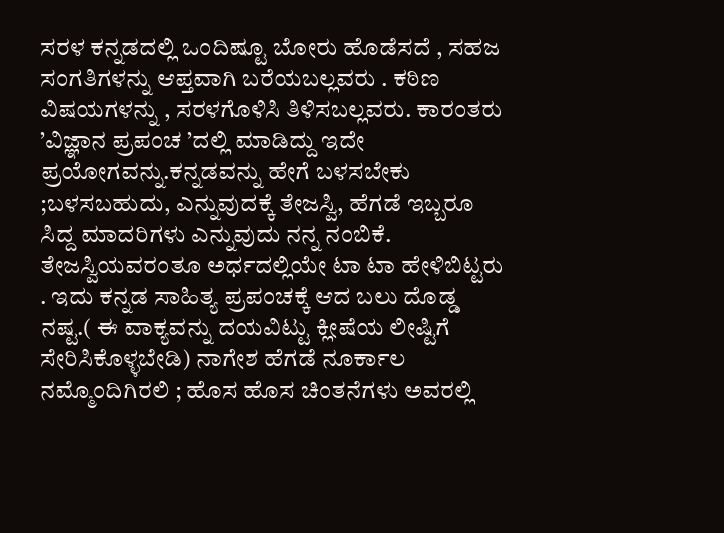ಸರಳ ಕನ್ನಡದಲ್ಲಿ ಒಂದಿಷ್ಟೂ ಬೋರು ಹೊಡೆಸದೆ , ಸಹಜ ಸಂಗತಿಗಳನ್ನು ಆಪ್ತವಾಗಿ ಬರೆಯಬಲ್ಲವರು . ಕಠಿಣ ವಿಷಯಗಳನ್ನು , ಸರಳಗೊಳಿಸಿ ತಿಳಿಸಬಲ್ಲವರು. ಕಾರಂತರು ’ವಿಜ್ಞಾನ ಪ್ರಪಂಚ ’ದಲ್ಲಿ ಮಾಡಿದ್ದು ಇದೇ ಪ್ರಯೋಗವನ್ನು.ಕನ್ನಡವನ್ನು ಹೇಗೆ ಬಳಸಬೇಕು ;ಬಳಸಬಹುದು, ಎನ್ನುವುದಕ್ಕೆ ತೇಜಸ್ವಿ, ಹೆಗಡೆ ಇಬ್ಬರೂ ಸಿದ್ದ ಮಾದರಿಗಳು ಎನ್ನುವುದು ನನ್ನ ನಂಬಿಕೆ. ತೇಜಸ್ವಿಯವರಂತೂ ಅರ್ಧದಲ್ಲಿಯೇ ಟಾ ಟಾ ಹೇಳಿಬಿಟ್ಟರು . ಇದು ಕನ್ನಡ ಸಾಹಿತ್ಯ ಪ್ರಪಂಚಕ್ಕೆ ಆದ ಬಲು ದೊಡ್ಡ ನಷ್ಟ.( ಈ ವಾಕ್ಯವನ್ನು ದಯವಿಟ್ಟು ಕ್ಲೀಷೆಯ ಲೀಷ್ಟಿಗೆ ಸೇರಿಸಿಕೊಳ್ಳಬೇಡಿ) ನಾಗೇಶ ಹೆಗಡೆ ನೂರ್ಕಾಲ ನಮ್ಮೊಂದಿಗಿರಲಿ ; ಹೊಸ ಹೊಸ ಚಿಂತನೆಗಳು ಅವರಲ್ಲಿ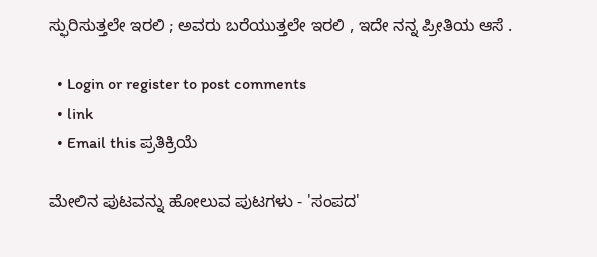ಸ್ಫುರಿಸುತ್ತಲೇ ಇರಲಿ ; ಅವರು ಬರೆಯುತ್ತಲೇ ಇರಲಿ , ಇದೇ ನನ್ನ ಪ್ರೀತಿಯ ಆಸೆ .

  • Login or register to post comments
  • link
  • Email this ಪ್ರತಿಕ್ರಿಯೆ

ಮೇಲಿನ ಪುಟವನ್ನು ಹೋಲುವ ಪುಟಗಳು - 'ಸಂಪದ'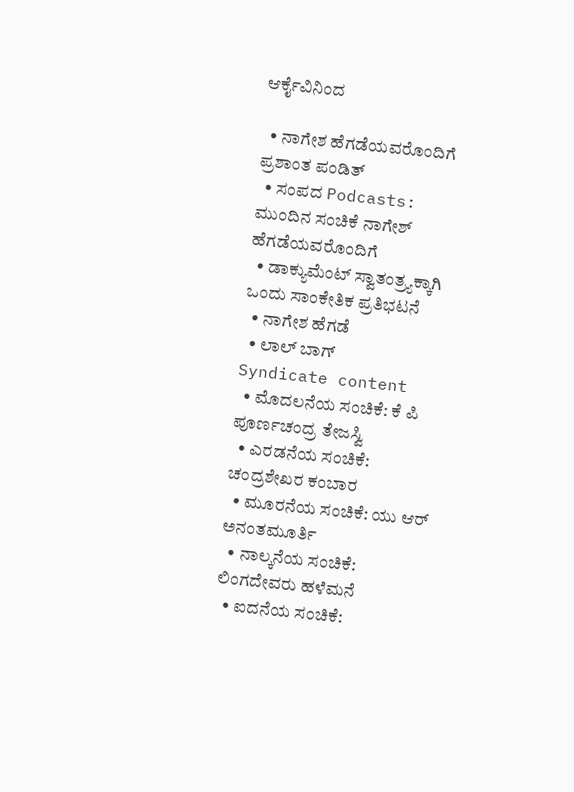ಆರ್ಕೈವಿನಿಂದ

  • ನಾಗೇಶ ಹೆಗಡೆಯವರೊಂದಿಗೆ ಪ್ರಶಾಂತ ಪಂಡಿತ್
  • ಸಂಪದ Podcasts: ಮುಂದಿನ ಸಂಚಿಕೆ ನಾಗೇಶ್ ಹೆಗಡೆಯವರೊಂದಿಗೆ
  • ಡಾಕ್ಯುಮೆಂಟ್ ಸ್ವಾತಂತ್ರ್ಯಕ್ಕಾಗಿ ಒಂದು ಸಾಂಕೇತಿಕ ಪ್ರತಿಭಟನೆ
  • ನಾಗೇಶ ಹೆಗಡೆ
  • ಲಾಲ್ ಬಾಗ್
Syndicate content
  • ಮೊದಲನೆಯ ಸಂಚಿಕೆ: ಕೆ ಪಿ ಪೂರ್ಣಚಂದ್ರ ತೇಜಸ್ವಿ
  • ಎರಡನೆಯ ಸಂಚಿಕೆ: ಚಂದ್ರಶೇಖರ ಕಂಬಾರ
  • ಮೂರನೆಯ ಸಂಚಿಕೆ: ಯು ಆರ್ ಅನಂತಮೂರ್ತಿ
  • ನಾಲ್ಕನೆಯ ಸಂಚಿಕೆ: ಲಿಂಗದೇವರು ಹಳೆಮನೆ
  • ಐದನೆಯ ಸಂಚಿಕೆ: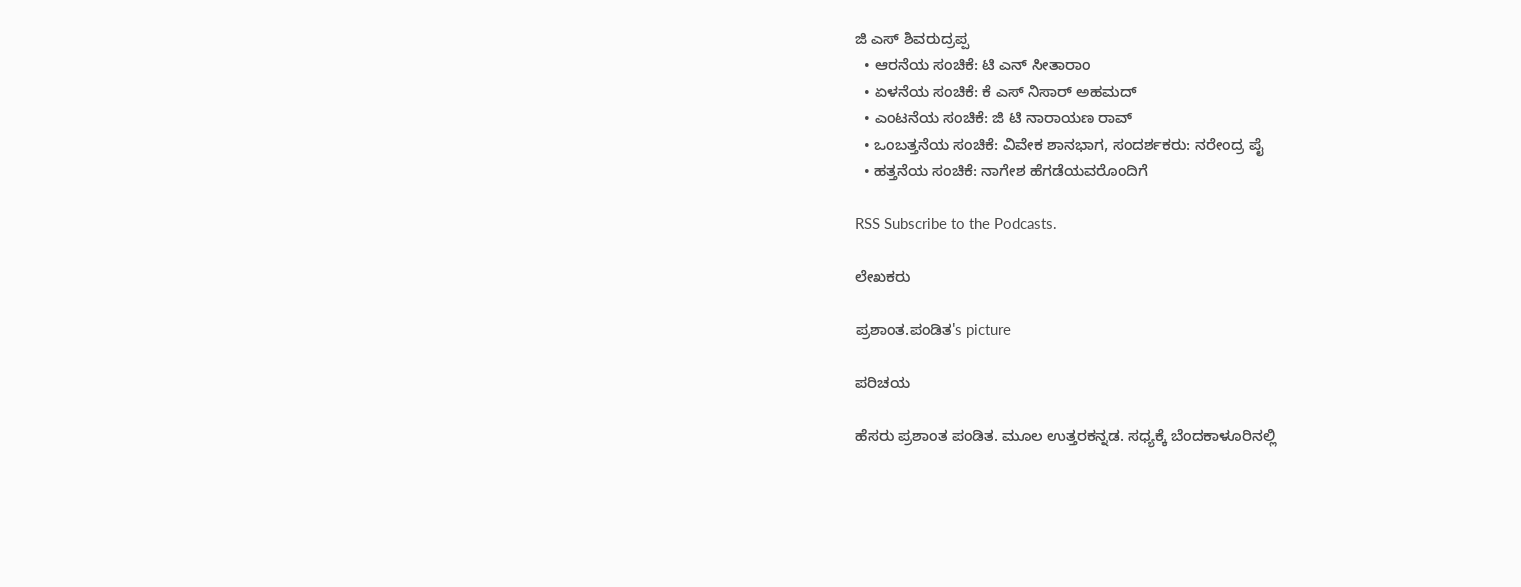ಜಿ ಎಸ್ ಶಿವರುದ್ರಪ್ಪ
  • ಆರನೆಯ ಸಂಚಿಕೆ: ಟಿ ಎನ್ ಸೀತಾರಾಂ
  • ಏಳನೆಯ ಸಂಚಿಕೆ: ಕೆ ಎಸ್ ನಿಸಾರ್ ಅಹಮದ್
  • ಎಂಟನೆಯ ಸಂಚಿಕೆ: ಜಿ ಟಿ ನಾರಾಯಣ ರಾವ್
  • ಒಂಬತ್ತನೆಯ ಸಂಚಿಕೆ: ವಿವೇಕ ಶಾನಭಾಗ, ಸಂದರ್ಶಕರು: ನರೇಂದ್ರ ಪೈ
  • ಹತ್ತನೆಯ ಸಂಚಿಕೆ: ನಾಗೇಶ ಹೆಗಡೆಯವರೊಂದಿಗೆ

RSS Subscribe to the Podcasts.

ಲೇಖಕರು

ಪ್ರಶಾಂತ.ಪಂಡಿತ's picture

ಪರಿಚಯ

ಹೆಸರು ಪ್ರಶಾಂತ ಪಂಡಿತ. ಮೂಲ ಉತ್ತರಕನ್ನಡ. ಸಧ್ಯಕ್ಕೆ ಬೆಂದಕಾಳೂರಿನಲ್ಲಿ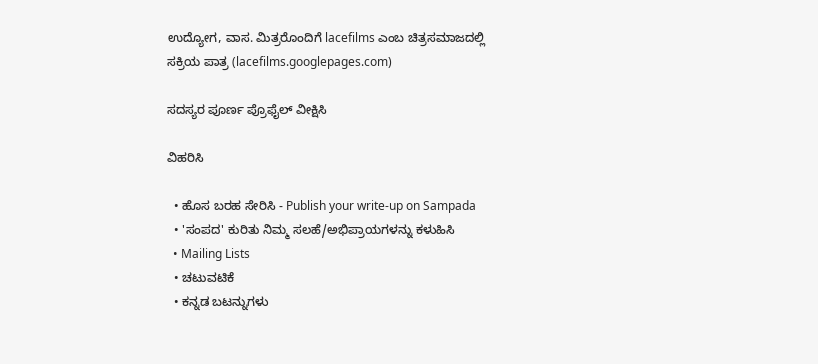ಉದ್ಯೋಗ, ವಾಸ. ಮಿತ್ರರೊಂದಿಗೆ lacefilms ಎಂಬ ಚಿತ್ರಸಮಾಜದಲ್ಲಿ ಸಕ್ರಿಯ ಪಾತ್ರ (lacefilms.googlepages.com)

ಸದಸ್ಯರ ಪೂರ್ಣ ಪ್ರೊಫೈಲ್ ವೀಕ್ಷಿಸಿ

ವಿಹರಿಸಿ

  • ಹೊಸ ಬರಹ ಸೇರಿಸಿ - Publish your write-up on Sampada
  • 'ಸಂಪದ' ಕುರಿತು ನಿಮ್ಮ ಸಲಹೆ/ಅಭಿಪ್ರಾಯಗಳನ್ನು ಕಳುಹಿಸಿ
  • Mailing Lists
  • ಚಟುವಟಿಕೆ
  • ಕನ್ನಡ ಬಟನ್ನುಗಳು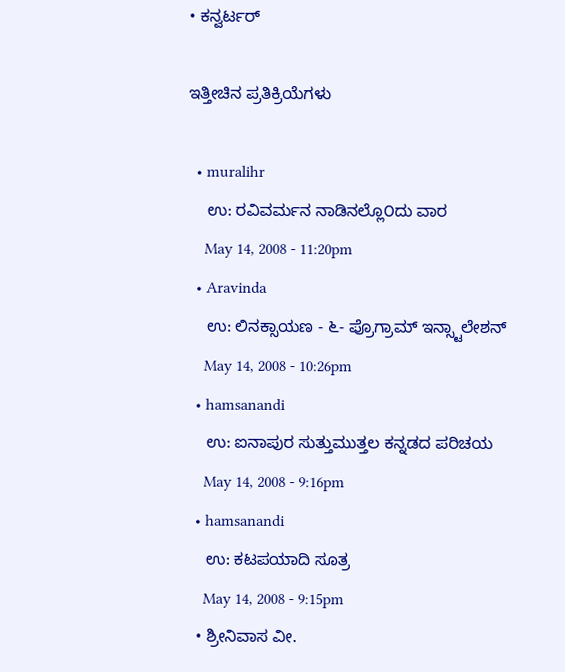• ಕನ್ವರ್ಟರ್

ಇತ್ತೀಚಿನ ಪ್ರತಿಕ್ರಿಯೆಗಳು

  • muralihr
    ಉ: ರವಿವರ್ಮನ ನಾಡಿನಲ್ಲೊ೦ದು ವಾರ
    May 14, 2008 - 11:20pm
  • Aravinda
    ಉ: ಲಿನಕ್ಸಾಯಣ - ೬- ಪ್ರೊಗ್ರಾಮ್ ಇನ್ಸ್ಟಾಲೇಶನ್
    May 14, 2008 - 10:26pm
  • hamsanandi
    ಉ: ಐನಾಪುರ ಸುತ್ತುಮುತ್ತಲ ಕನ್ನಡದ ಪರಿಚಯ
    May 14, 2008 - 9:16pm
  • hamsanandi
    ಉ: ಕಟಪಯಾದಿ ಸೂತ್ರ
    May 14, 2008 - 9:15pm
  • ಶ್ರೀನಿವಾಸ ವೀ.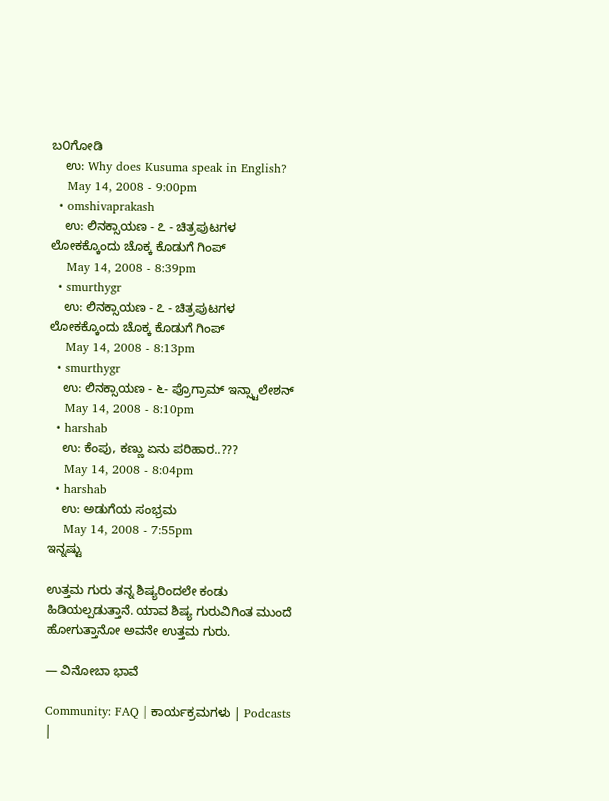ಬ೦ಗೋಡಿ
    ಉ: Why does Kusuma speak in English?
    May 14, 2008 - 9:00pm
  • omshivaprakash
    ಉ: ಲಿನಕ್ಸಾಯಣ - ೭ - ಚಿತ್ರಪುಟಗಳ ಲೋಕಕ್ಕೊಂದು ಚೊಕ್ಕ ಕೊಡುಗೆ ಗಿಂಪ್
    May 14, 2008 - 8:39pm
  • smurthygr
    ಉ: ಲಿನಕ್ಸಾಯಣ - ೭ - ಚಿತ್ರಪುಟಗಳ ಲೋಕಕ್ಕೊಂದು ಚೊಕ್ಕ ಕೊಡುಗೆ ಗಿಂಪ್
    May 14, 2008 - 8:13pm
  • smurthygr
    ಉ: ಲಿನಕ್ಸಾಯಣ - ೬- ಪ್ರೊಗ್ರಾಮ್ ಇನ್ಸ್ಟಾಲೇಶನ್
    May 14, 2008 - 8:10pm
  • harshab
    ಉ: ಕೆಂಪು, ಕಣ್ಣು ಏನು ಪರಿಹಾರ..???
    May 14, 2008 - 8:04pm
  • harshab
    ಉ: ಅಡುಗೆಯ ಸಂಭ್ರಮ
    May 14, 2008 - 7:55pm
ಇನ್ನಷ್ಟು

ಉತ್ತಮ ಗುರು ತನ್ನ ಶಿಷ್ಯರಿಂದಲೇ ಕಂಡು ಹಿಡಿಯಲ್ಪಡುತ್ತಾನೆ. ಯಾವ ಶಿಷ್ಯ ಗುರುವಿಗಿಂತ ಮುಂದೆ ಹೋಗುತ್ತಾನೋ ಅವನೇ ಉತ್ತಮ ಗುರು.

— ವಿನೋಬಾ ಭಾವೆ

Community: FAQ | ಕಾರ್ಯಕ್ರಮಗಳು | Podcasts |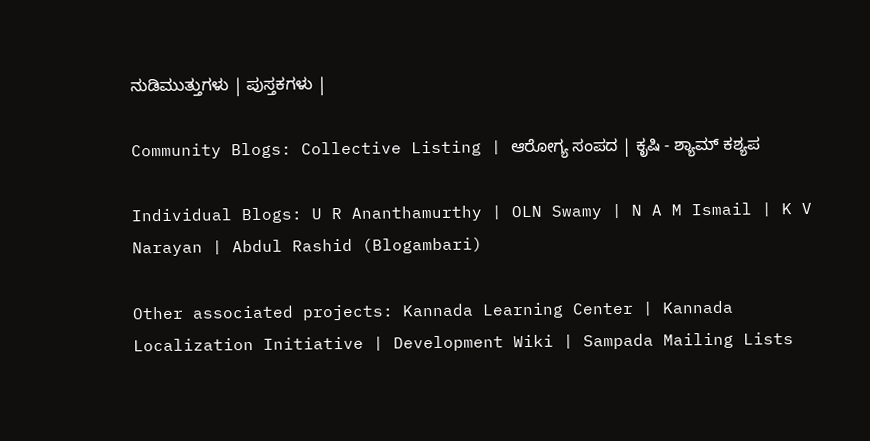ನುಡಿಮುತ್ತುಗಳು | ಪುಸ್ತಕಗಳು |

Community Blogs: Collective Listing | ಆರೋಗ್ಯ ಸಂಪದ | ಕೃಷಿ - ಶ್ಯಾಮ್ ಕಶ್ಯಪ

Individual Blogs: U R Ananthamurthy | OLN Swamy | N A M Ismail | K V Narayan | Abdul Rashid (Blogambari)

Other associated projects: Kannada Learning Center | Kannada Localization Initiative | Development Wiki | Sampada Mailing Lists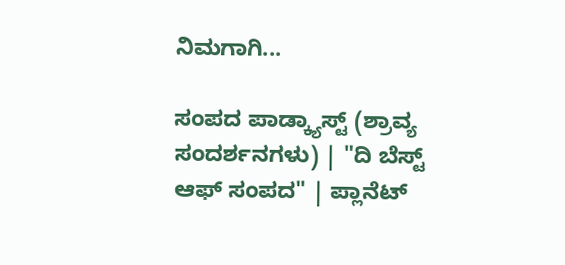ನಿಮಗಾಗಿ...

ಸಂಪದ ಪಾಡ್ಕ್ಯಾಸ್ಟ್ (ಶ್ರಾವ್ಯ ಸಂದರ್ಶನಗಳು) | "ದಿ ಬೆಸ್ಟ್ ಆಫ್ ಸಂಪದ" | ಪ್ಲಾನೆಟ್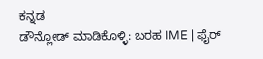ಕನ್ನಡ
ಡೌನ್ಲೋಡ್ ಮಾಡಿಕೊಳ್ಳಿ: ಬರಹ IME | ಫೈರ್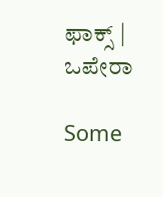ಫಾಕ್ಸ್ | ಒಪೇರಾ

Some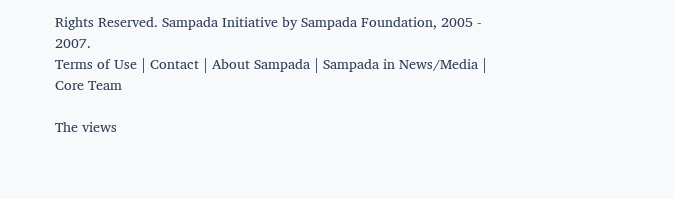Rights Reserved. Sampada Initiative by Sampada Foundation, 2005 - 2007.
Terms of Use | Contact | About Sampada | Sampada in News/Media | Core Team

The views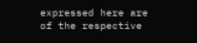expressed here are of the respective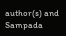author(s) and Sampada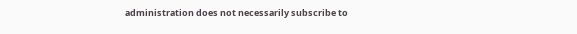administration does not necessarily subscribe to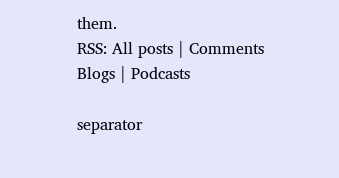them.
RSS: All posts | Comments
Blogs | Podcasts

separator